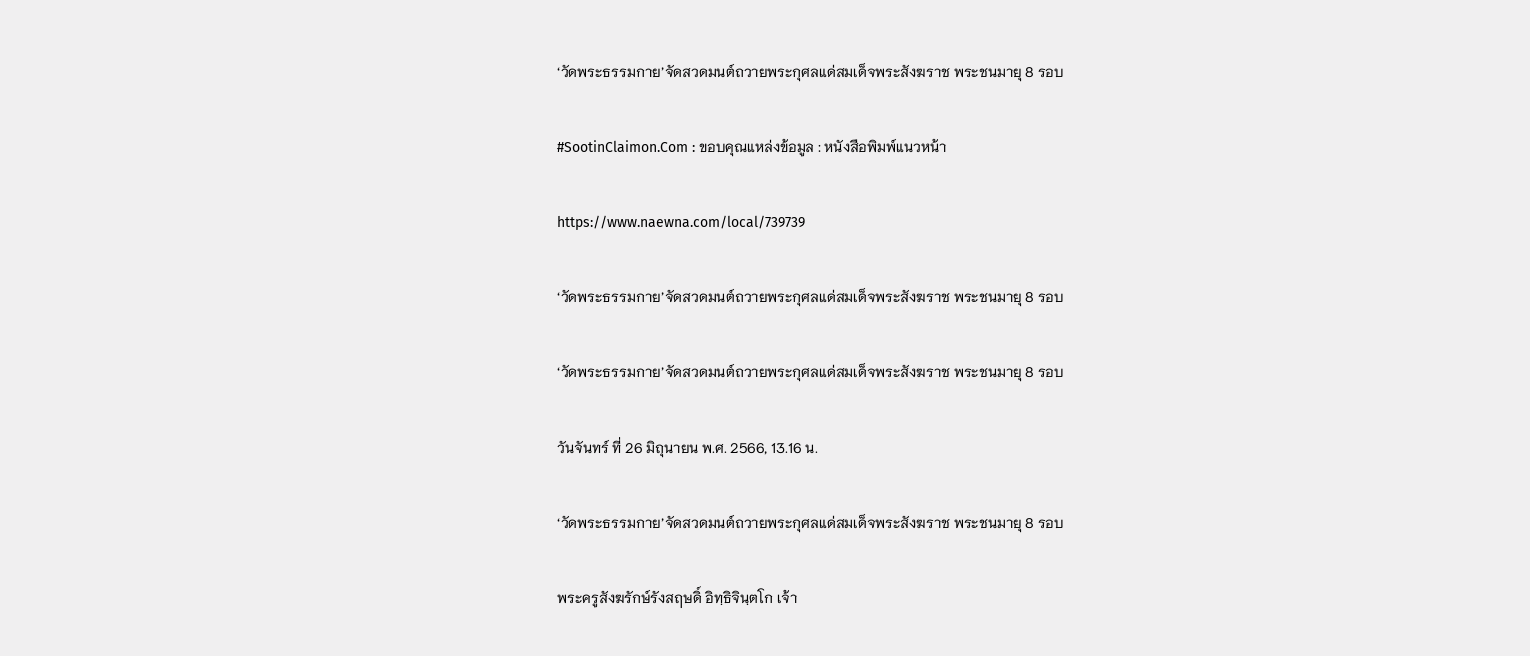‘วัดพระธรรมกาย’จัดสวดมนต์ถวายพระกุศลแด่สมเด็จพระสังฆราช พระชนมายุ 8 รอบ

#SootinClaimon.Com : ขอบคุณแหล่งข้อมูล : หนังสือพิมพ์แนวหน้า

https://www.naewna.com/local/739739

‘วัดพระธรรมกาย’จัดสวดมนต์ถวายพระกุศลแด่สมเด็จพระสังฆราช พระชนมายุ 8 รอบ

‘วัดพระธรรมกาย’จัดสวดมนต์ถวายพระกุศลแด่สมเด็จพระสังฆราช พระชนมายุ 8 รอบ

วันจันทร์ ที่ 26 มิถุนายน พ.ศ. 2566, 13.16 น.

‘วัดพระธรรมกาย’จัดสวดมนต์ถวายพระกุศลแด่สมเด็จพระสังฆราช พระชนมายุ 8 รอบ

พระครูสังฆรักษ์รังสฤษดิ์ อิทฺธิจินฺตโก เจ้า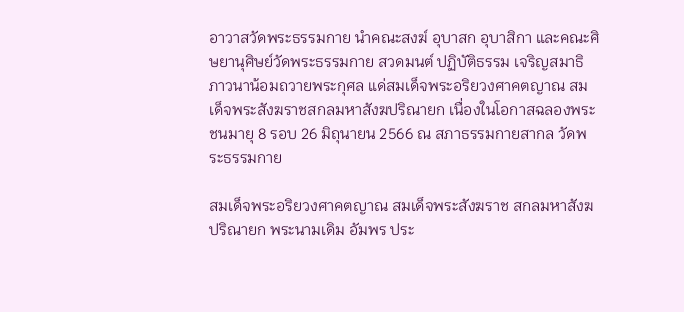อาวาสวัดพระธรรมกาย นำคณะสงฆ์ อุบาสก อุบาสิกา และคณะศิษยานุศิษย์วัดพระธรรมกาย สวดมนต์ ปฏิบัติธรรม เจริญสมาธิภาวนาน้อมถวายพระกุศล แด่สมเด็จพระอริยวงศาคตญาณ สมเด็จพระสังฆราชสกลมหาสังฆปริณายก เนื่องในโอกาสฉลองพระชนมายุ 8 รอบ 26 มิถุนายน 2566 ณ สภาธรรมกายสากล วัดพระธรรมกาย

สมเด็จพระอริยวงศาคตญาณ สมเด็จพระสังฆราช สกลมหาสังฆปริณายก พระนามเดิม อัมพร ประ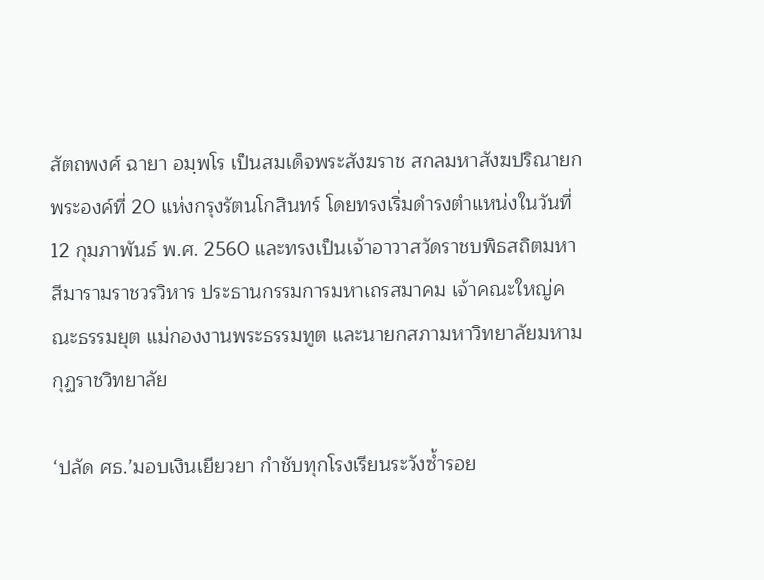สัตถพงศ์ ฉายา อมฺพโร เป็นสมเด็จพระสังฆราช สกลมหาสังฆปริณายกพระองค์ที่ 20 แห่งกรุงรัตนโกสินทร์ โดยทรงเริ่มดำรงตำแหน่งในวันที่ 12 กุมภาพันธ์ พ.ศ. 2560 และทรงเป็นเจ้าอาวาสวัดราชบพิธสถิตมหาสีมารามราชวรวิหาร ประธานกรรมการมหาเถรสมาคม เจ้าคณะใหญ่คณะธรรมยุต แม่กองงานพระธรรมทูต และนายกสภามหาวิทยาลัยมหามกุฏราชวิทยาลัย

‘ปลัด ศธ.’มอบเงินเยียวยา กำชับทุกโรงเรียนระวังซ้ำรอย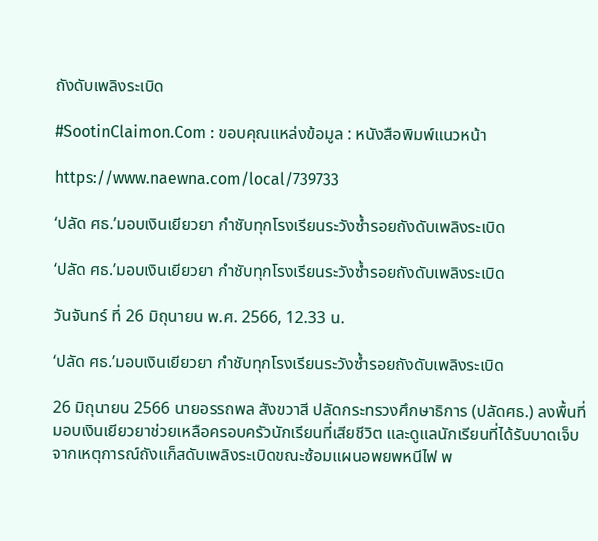ถังดับเพลิงระเบิด

#SootinClaimon.Com : ขอบคุณแหล่งข้อมูล : หนังสือพิมพ์แนวหน้า

https://www.naewna.com/local/739733

‘ปลัด ศธ.’มอบเงินเยียวยา กำชับทุกโรงเรียนระวังซ้ำรอยถังดับเพลิงระเบิด

‘ปลัด ศธ.’มอบเงินเยียวยา กำชับทุกโรงเรียนระวังซ้ำรอยถังดับเพลิงระเบิด

วันจันทร์ ที่ 26 มิถุนายน พ.ศ. 2566, 12.33 น.

‘ปลัด ศธ.’มอบเงินเยียวยา กำชับทุกโรงเรียนระวังซ้ำรอยถังดับเพลิงระเบิด

26 มิถุนายน 2566 นายอรรถพล สังขวาสี ปลัดกระทรวงศึกษาธิการ (ปลัดศธ.) ลงพื้นที่มอบเงินเยียวยาช่วยเหลือครอบครัวนักเรียนที่เสียชีวิต และดูแลนักเรียนที่ได้รับบาดเจ็บจากเหตุการณ์ถังแก็สดับเพลิงระเบิดขณะซ้อมแผนอพยพหนีไฟ พ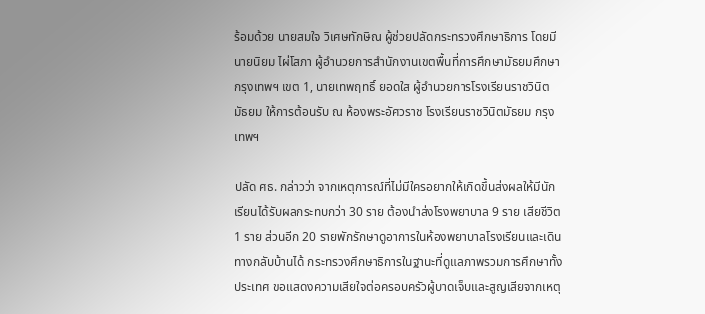ร้อมด้วย นายสมใจ วิเศษทักษิณ ผู้ช่วยปลัดกระทรวงศึกษาธิการ โดยมีนายนิยม ไผ่โสภา ผู้อำนวยการสำนักงานเขตพื้นที่การศึกษามัธยมศึกษากรุงเทพฯ เขต 1, นายเทพฤทธิ์ ยอดใส ผู้อำนวยการโรงเรียนราชวินิตมัธยม ให้การต้อนรับ ณ ห้องพระอัศวราช โรงเรียนราชวินิตมัธยม กรุงเทพฯ

ปลัด ศธ. กล่าวว่า จากเหตุการณ์ที่ไม่มีใครอยากให้เกิดขึ้นส่งผลให้มีนักเรียนได้รับผลกระทบกว่า 30 ราย ต้องนำส่งโรงพยาบาล 9 ราย เสียชีวิต 1 ราย ส่วนอีก 20 รายพักรักษาดูอาการในห้องพยาบาลโรงเรียนและเดินทางกลับบ้านได้ กระทรวงศึกษาธิการในฐานะที่ดูแลภาพรวมการศึกษาทั้งประเทศ ขอแสดงความเสียใจต่อครอบครัวผู้บาดเจ็บและสูญเสียจากเหตุ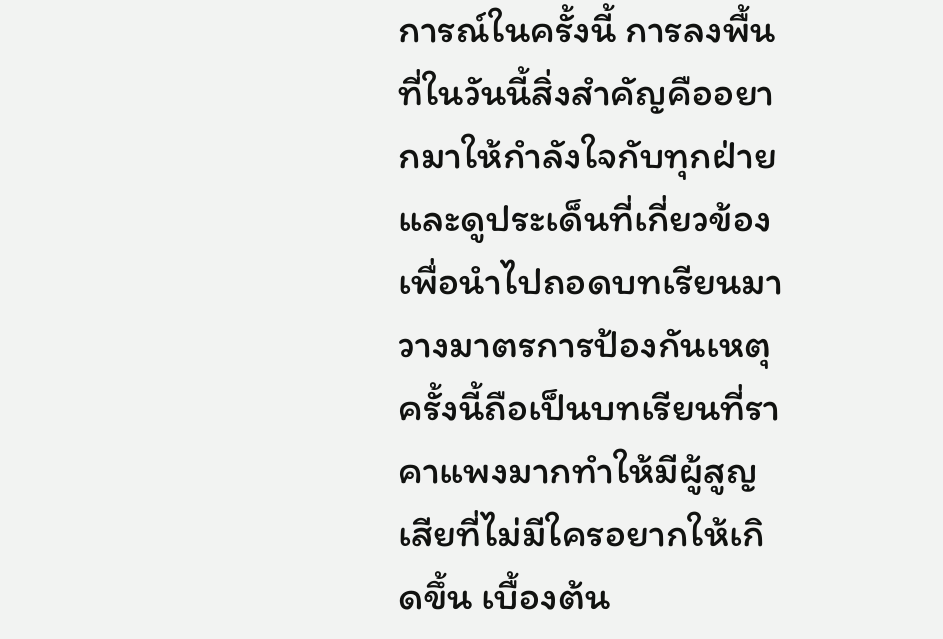การณ์ในครั้งนี้ การลงพื้นที่ในวันนี้สิ่งสำคัญคืออยากมาให้กำลังใจกับทุกฝ่าย และดูประเด็นที่เกี่ยวข้องเพื่อนำไปถอดบทเรียนมาวางมาตรการป้องกันเหตุ ครั้งนี้ถือเป็นบทเรียนที่ราคาแพงมากทำให้มีผู้สูญเสียที่ไม่มีใครอยากให้เกิดขึ้น เบื้องต้น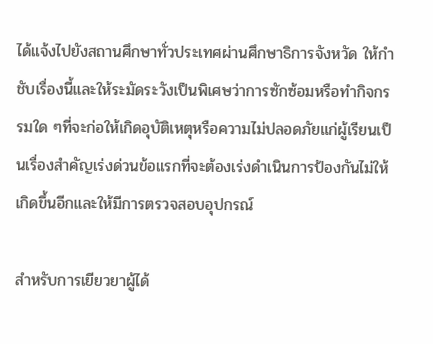ได้แจ้งไปยังสถานศึกษาทั่วประเทศผ่านศึกษาธิการจังหวัด ให้กำชับเรื่องนี้และให้ระมัดระวังเป็นพิเศษว่าการซักซ้อมหรือทำกิจกรรมใด ๆที่จะก่อให้เกิดอุบัติเหตุหรือความไม่ปลอดภัยแก่ผู้เรียนเป็นเรื่องสำคัญเร่งด่วนข้อแรกที่จะต้องเร่งดำเนินการป้องกันไม่ให้เกิดขึ้นอีกและให้มีการตรวจสอบอุปกรณ์

สำหรับการเยียวยาผู้ได้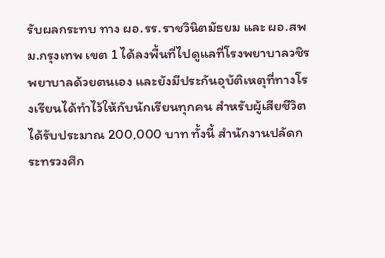รับผลกระทบ ทาง ผอ.รร.ราชวินิตมัธยม และ ผอ.สพม.กรุงเทพ เขต 1 ได้ลงพื้นที่ไปดูแลที่โรงพยาบาลวชิรพยาบาลด้วยตนเอง และยังมีประกันอุบัติเหตุที่ทางโรงเรียนได้ทำไว้ให้กับนักเรียนทุกคน สำหรับผู้เสียชีวิตได้รับประมาณ 200,000 บาท ทั้งนี้ สำนักงานปลัดกระทรวงศึก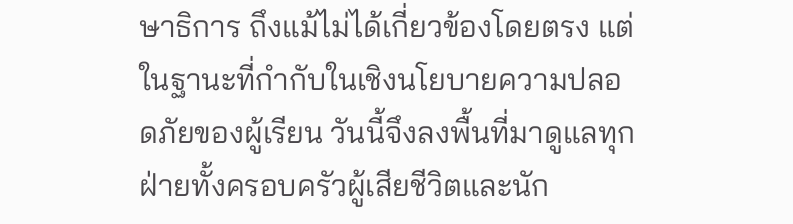ษาธิการ ถึงแม้ไม่ได้เกี่ยวข้องโดยตรง แต่ในฐานะที่กำกับในเชิงนโยบายความปลอดภัยของผู้เรียน วันนี้จึงลงพื้นที่มาดูแลทุกฝ่ายทั้งครอบครัวผู้เสียชีวิตและนัก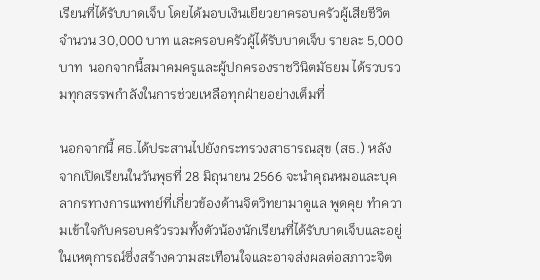เรียนที่ได้รับบาดเจ็บ โดยได้มอบเงินเยียวยาครอบครัวผู้เสียชีวิต จำนวน 30,000 บาท และครอบครัวผู้ได้รับบาดเจ็บ รายละ 5,000 บาท  นอกจากนี้สมาคมครูและผู้ปกครองราชวินิตมัธยม ได้รวบรวมทุกสรรพกำลังในการช่วยเหลือทุกฝ่ายอย่างเต็มที่

นอกจากนี้ ศธ.ได้ประสานไปยังกระทรวงสาธารณสุข (สธ.) หลังจากเปิดเรียนในวันพุธที่ 28 มิถุนายน 2566 จะนำคุณหมอและบุคลากรทางการแพทย์ที่เกี่ยวข้องด้านจิตวิทยามาดูแล พูดคุย ทำความเข้าใจกับครอบครัวรวมทั้งตัวน้องนักเรียนที่ได้รับบาดเจ็บและอยู่ในเหตุการณ์ซึ่งสร้างความสะเทือนใจและอาจส่งผลต่อสภาวะจิต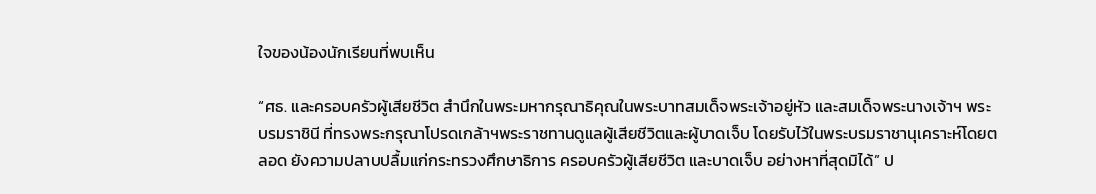ใจของน้องนักเรียนที่พบเห็น

“ศธ. และครอบครัวผู้เสียชีวิต สำนึกในพระมหากรุณาธิคุณในพระบาทสมเด็จพระเจ้าอยู่หัว และสมเด็จพระนางเจ้าฯ พระบรมราชินี ที่ทรงพระกรุณาโปรดเกล้าฯพระราชทานดูแลผู้เสียชีวิตและผู้บาดเจ็บ โดยรับไว้ในพระบรมราชานุเคราะห์โดยตลอด ยังความปลาบปลื้มแก่กระทรวงศึกษาธิการ ครอบครัวผู้เสียชีวิต และบาดเจ็บ อย่างหาที่สุดมิได้” ป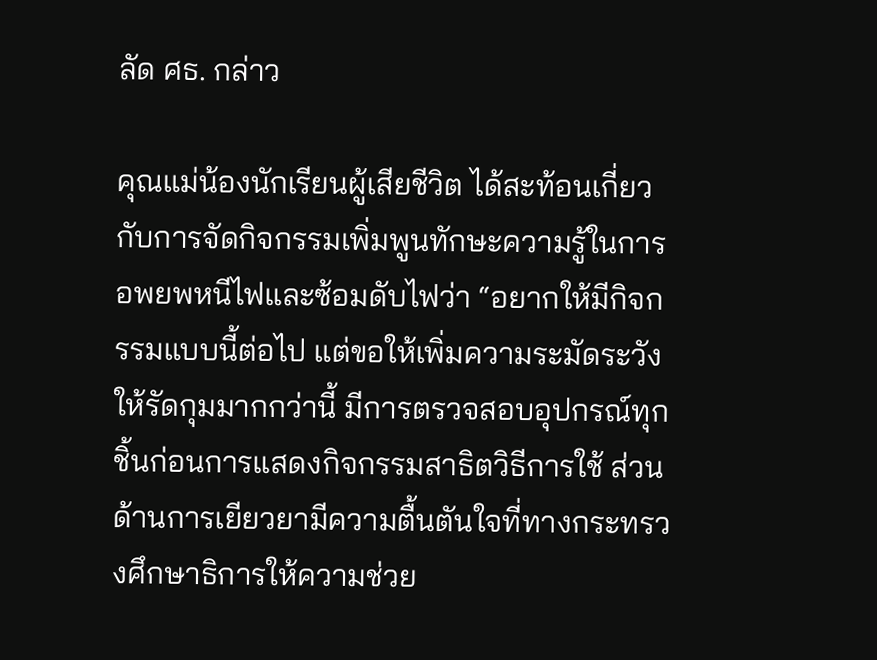ลัด ศธ. กล่าว

คุณแม่น้องนักเรียนผู้เสียชีวิต ได้สะท้อนเกี่ยวกับการจัดกิจกรรมเพิ่มพูนทักษะความรู้ในการอพยพหนีไฟและซ้อมดับไฟว่า “อยากให้มีกิจกรรมแบบนี้ต่อไป แต่ขอให้เพิ่มความระมัดระวังให้รัดกุมมากกว่านี้ มีการตรวจสอบอุปกรณ์ทุกชิ้นก่อนการแสดงกิจกรรมสาธิตวิธีการใช้ ส่วนด้านการเยียวยามีความตื้นตันใจที่ทางกระทรวงศึกษาธิการให้ความช่วย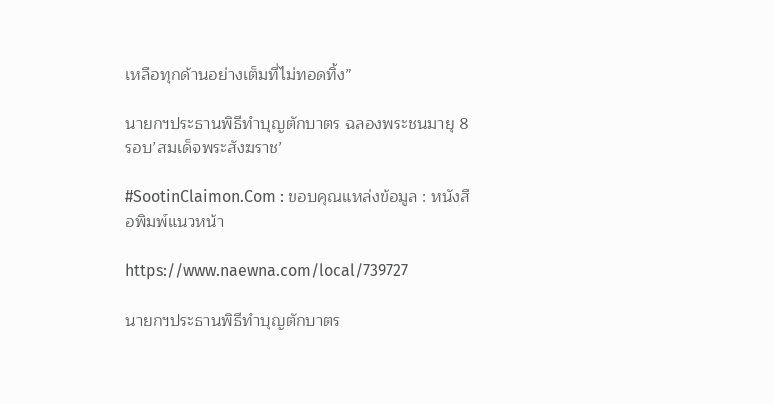เหลือทุกด้านอย่างเต็มที่ไม่ทอดทิ้ง”

นายกฯประธานพิธีทำบุญตักบาตร ฉลองพระชนมายุ 8 รอบ’สมเด็จพระสังฆราช’

#SootinClaimon.Com : ขอบคุณแหล่งข้อมูล : หนังสือพิมพ์แนวหน้า

https://www.naewna.com/local/739727

นายกฯประธานพิธีทำบุญตักบาตร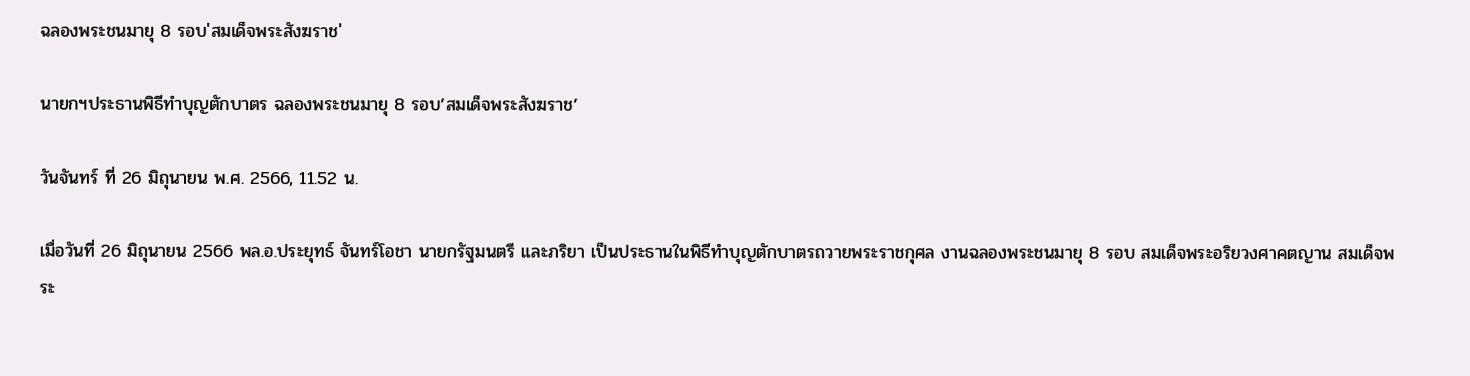ฉลองพระชนมายุ 8 รอบ'สมเด็จพระสังฆราช'

นายกฯประธานพิธีทำบุญตักบาตร ฉลองพระชนมายุ 8 รอบ’สมเด็จพระสังฆราช’

วันจันทร์ ที่ 26 มิถุนายน พ.ศ. 2566, 11.52 น.

เมื่อวันที่ 26 มิถุนายน 2566 พล.อ.ประยุทธ์ จันทร์โอชา นายกรัฐมนตรี และภริยา เป็นประธานในพิธีทำบุญตักบาตรถวายพระราชกุศล งานฉลองพระชนมายุ 8 รอบ สมเด็จพระอริยวงศาคตญาน สมเด็จพระ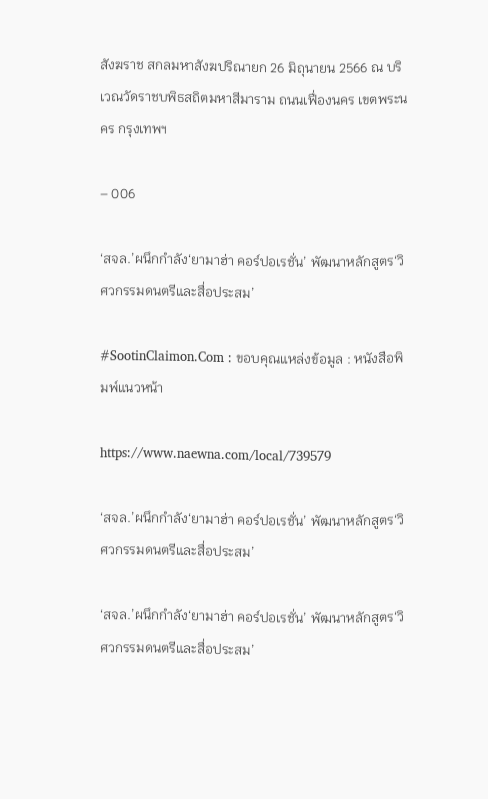สังฆราช สกลมหาสังฆปริณายก 26 มิถุนายน 2566 ณ บริเวณวัดราชบพิธสถิตมหาสีมาราม ถนนเฟื่องนคร เขตพระนคร กรุงเทพฯ

– 006

‘สจล.’ผนึกกำลัง‘ยามาฮ่า คอร์ปอเรชั่น’ พัฒนาหลักสูตร‘วิศวกรรมดนตรีและสื่อประสม’

#SootinClaimon.Com : ขอบคุณแหล่งข้อมูล : หนังสือพิมพ์แนวหน้า

https://www.naewna.com/local/739579

‘สจล.’ผนึกกำลัง‘ยามาฮ่า คอร์ปอเรชั่น’ พัฒนาหลักสูตร‘วิศวกรรมดนตรีและสื่อประสม’

‘สจล.’ผนึกกำลัง‘ยามาฮ่า คอร์ปอเรชั่น’ พัฒนาหลักสูตร‘วิศวกรรมดนตรีและสื่อประสม’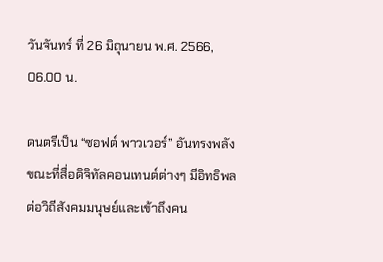วันจันทร์ ที่ 26 มิถุนายน พ.ศ. 2566, 06.00 น.

ดนตรีเป็น “ซอฟต์ พาวเวอร์” อันทรงพลัง ขณะที่สื่อดิจิทัลคอนเทนต์ต่างๆ มีอิทธิพลต่อวิถีสังคมมนุษย์และเข้าถึงคน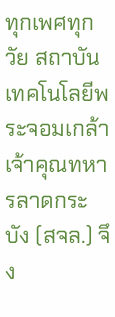ทุกเพศทุกวัย สถาบันเทคโนโลยีพระจอมเกล้าเจ้าคุณทหารลาดกระบัง (สจล.) จึง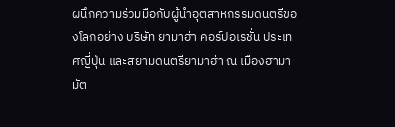ผนึกความร่วมมือกับผู้นำอุตสาหกรรมดนตรีของโลกอย่าง บริษัท ยามาฮ่า คอร์ปอเรชั่น ประเทศญี่ปุ่น และสยามดนตรียามาฮ่า ณ เมืองฮามามัต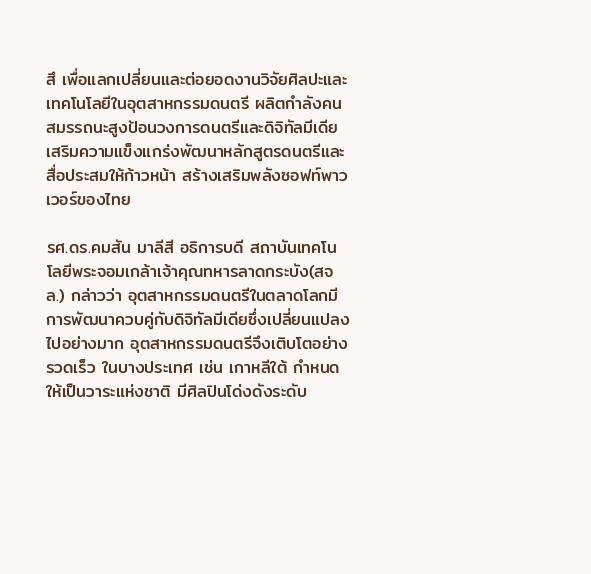สึ เพื่อแลกเปลี่ยนและต่อยอดงานวิจัยศิลปะและเทคโนโลยีในอุตสาหกรรมดนตรี ผลิตกำลังคนสมรรถนะสูงป้อนวงการดนตรีและดิจิทัลมีเดีย เสริมความแข็งแกร่งพัฒนาหลักสูตรดนตรีและสื่อประสมให้ก้าวหน้า สร้างเสริมพลังซอฟท์พาวเวอร์ของไทย

รศ.ดร.คมสัน มาลีสี อธิการบดี สถาบันเทคโนโลยีพระจอมเกล้าเจ้าคุณทหารลาดกระบัง(สจล.) กล่าวว่า อุตสาหกรรมดนตรีในตลาดโลกมีการพัฒนาควบคู่กับดิจิทัลมีเดียซึ่งเปลี่ยนแปลงไปอย่างมาก อุตสาหกรรมดนตรีจึงเติบโตอย่างรวดเร็ว ในบางประเทศ เช่น เกาหลีใต้ กำหนดให้เป็นวาระแห่งชาติ มีศิลปินโด่งดังระดับ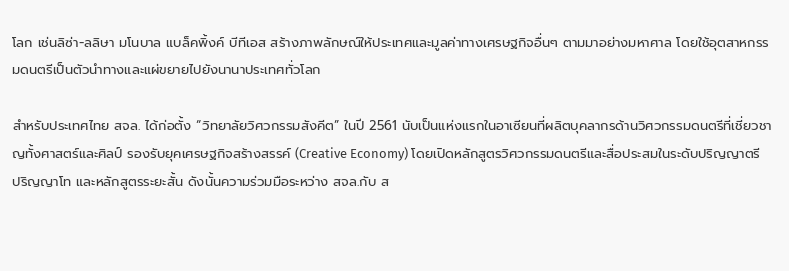โลก เช่นลิซ่า-ลลิษา มโนบาล แบล็คพิ้งค์ บีทีเอส สร้างภาพลักษณ์ให้ประเทศและมูลค่าทางเศรษฐกิจอื่นๆ ตามมาอย่างมหาศาล โดยใช้อุตสาหกรรมดนตรีเป็นตัวนำทางและแผ่ขยายไปยังนานาประเทศทั่วโลก

สำหรับประเทศไทย สจล. ได้ก่อตั้ง “วิทยาลัยวิศวกรรมสังคีต” ในปี 2561 นับเป็นแห่งแรกในอาเซียนที่ผลิตบุคลากรด้านวิศวกรรมดนตรีที่เชี่ยวชาญทั้งศาสตร์และศิลป์ รองรับยุคเศรษฐกิจสร้างสรรค์ (Creative Economy) โดยเปิดหลักสูตรวิศวกรรมดนตรีและสื่อประสมในระดับปริญญาตรี ปริญญาโท และหลักสูตรระยะสั้น ดังนั้นความร่วมมือระหว่าง สจล.กับ ส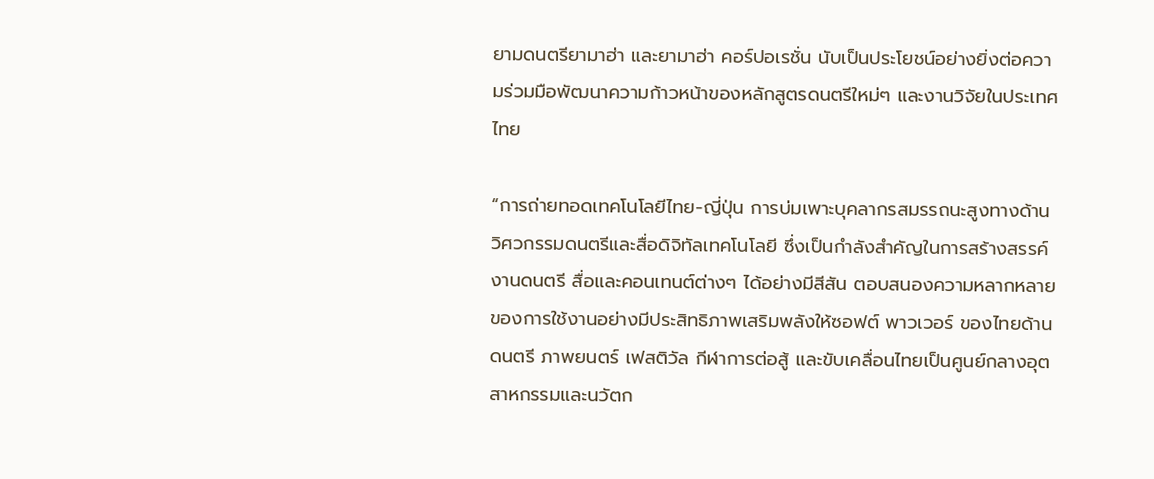ยามดนตรียามาฮ่า และยามาฮ่า คอร์ปอเรชั่น นับเป็นประโยชน์อย่างยิ่งต่อความร่วมมือพัฒนาความก้าวหน้าของหลักสูตรดนตรีใหม่ๆ และงานวิจัยในประเทศไทย

“การถ่ายทอดเทคโนโลยีไทย-ญี่ปุ่น การบ่มเพาะบุคลากรสมรรถนะสูงทางด้านวิศวกรรมดนตรีและสื่อดิจิทัลเทคโนโลยี ซึ่งเป็นกำลังสำคัญในการสร้างสรรค์งานดนตรี สื่อและคอนเทนต์ต่างๆ ได้อย่างมีสีสัน ตอบสนองความหลากหลายของการใช้งานอย่างมีประสิทธิภาพเสริมพลังให้ซอฟต์ พาวเวอร์ ของไทยด้านดนตรี ภาพยนตร์ เฟสติวัล กีฬาการต่อสู้ และขับเคลื่อนไทยเป็นศูนย์กลางอุตสาหกรรมและนวัตก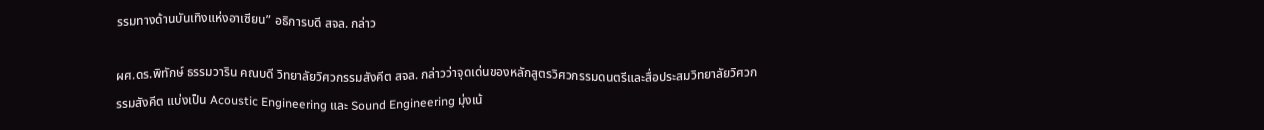รรมทางด้านบันเทิงแห่งอาเซียน” อธิการบดี สจล. กล่าว

ผศ.ดร.พิทักษ์ ธรรมวาริน คณบดี วิทยาลัยวิศวกรรมสังคีต สจล. กล่าวว่าจุดเด่นของหลักสูตรวิศวกรรมดนตรีและสื่อประสมวิทยาลัยวิศวกรรมสังคีต แบ่งเป็น Acoustic Engineering และ Sound Engineering มุ่งเน้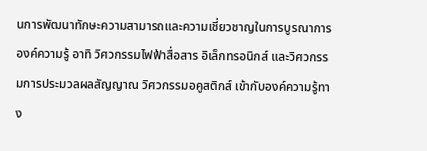นการพัฒนาทักษะความสามารถและความเชี่ยวชาญในการบูรณาการองค์ความรู้ อาทิ วิศวกรรมไฟฟ้าสื่อสาร อิเล็กทรอนิกส์ และวิศวกรรมการประมวลผลสัญญาณ วิศวกรรมอคูสติกส์ เข้ากับองค์ความรู้ทาง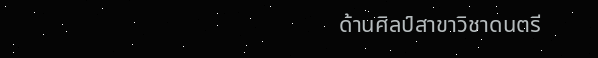ด้านศิลป์สาขาวิชาดนตรี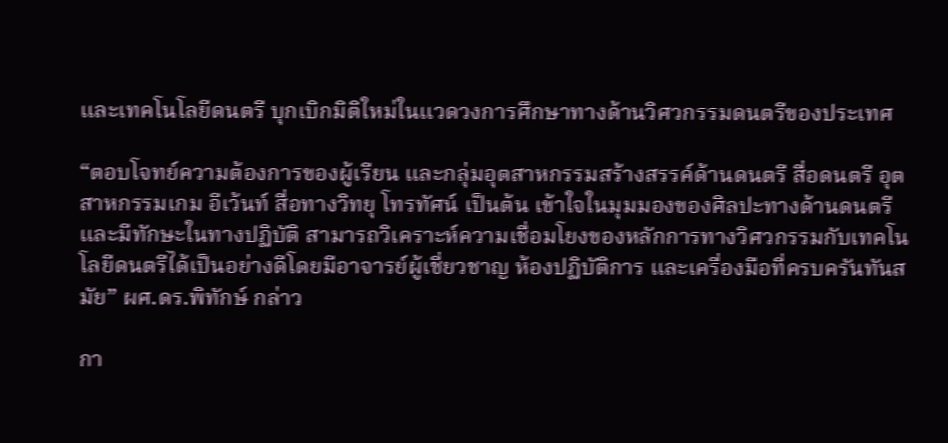และเทคโนโลยีดนตรี บุกเบิกมิติใหม่ในแวดวงการศึกษาทางด้านวิศวกรรมดนตรีของประเทศ

“ตอบโจทย์ความต้องการของผู้เรียน และกลุ่มอุตสาหกรรมสร้างสรรค์ด้านดนตรี สื่อดนตรี อุตสาหกรรมเกม อีเว้นท์ สื่อทางวิทยุ โทรทัศน์ เป็นต้น เข้าใจในมุมมองของศิลปะทางด้านดนตรีและมีทักษะในทางปฏิบัติ สามารถวิเคราะห์ความเชื่อมโยงของหลักการทางวิศวกรรมกับเทคโนโลยีดนตรีได้เป็นอย่างดีโดยมีอาจารย์ผู้เชี่ยวชาญ ห้องปฏิบัติการ และเครื่องมือที่ครบครันทันสมัย” ผศ.ดร.พิทักษ์ กล่าว

กา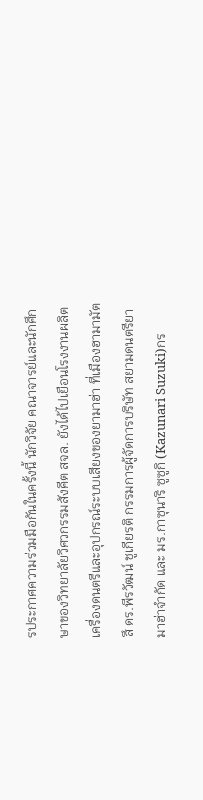รประกาศความร่วมมือกันในครั้งนี้ นักวิจัย คณาจารย์และนักศึกษาของวิทยาลัยวิศวกรรมสังคีต สจล. ยังได้ไปเยือนโรงงานผลิตเครื่องดนตรีและอุปกรณ์ระบบเสียงของยามาฮ่า ที่เมืองฮามามัตสึ ดร.พีรวัฒน์ ชูเกียรติ กรรมการผู้จัดการบริษัท สยามดนตรียามาฮ่าจำกัด และ มร.กาซุนาริ ซูซูกิ (Kazunari Suzuki)กร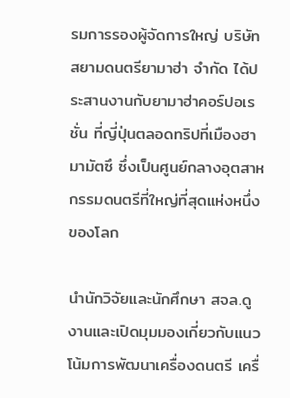รมการรองผู้จัดการใหญ่ บริษัท สยามดนตรียามาฮ่า จำกัด ได้ประสานงานกับยามาฮ่าคอร์ปอเรชั่น ที่ญี่ปุ่นตลอดทริปที่เมืองฮามามัตซึ ซึ่งเป็นศูนย์กลางอุตสาหกรรมดนตรีที่ใหญ่ที่สุดแห่งหนึ่งของโลก

นำนักวิจัยและนักศึกษา สจล.ดูงานและเปิดมุมมองเกี่ยวกับแนวโน้มการพัฒนาเครื่องดนตรี เครื่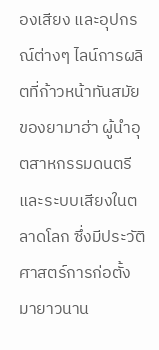องเสียง และอุปกรณ์ต่างๆ ไลน์การผลิตที่ก้าวหน้าทันสมัยของยามาฮ่า ผู้นำอุตสาหกรรมดนตรีและระบบเสียงในตลาดโลก ซึ่งมีประวัติศาสตร์การก่อตั้งมายาวนาน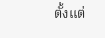ตั้งแต่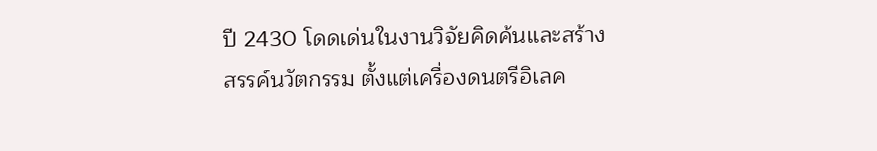ปี 2430 โดดเด่นในงานวิจัยคิดค้นและสร้างสรรค์นวัตกรรม ตั้งแต่เครื่องดนตรีอิเลค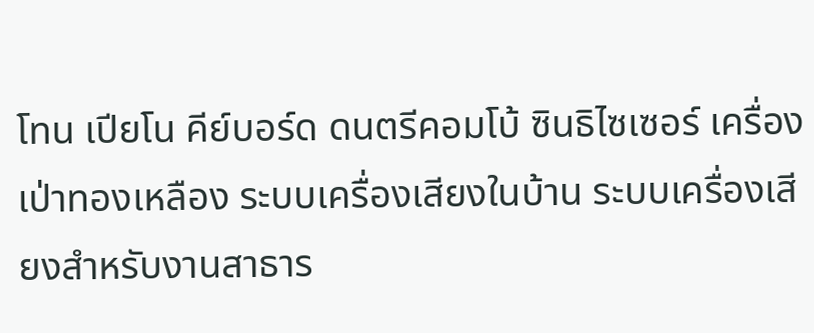โทน เปียโน คีย์บอร์ด ดนตรีคอมโบ้ ซินธิไซเซอร์ เครื่องเป่าทองเหลือง ระบบเครื่องเสียงในบ้าน ระบบเครื่องเสียงสำหรับงานสาธาร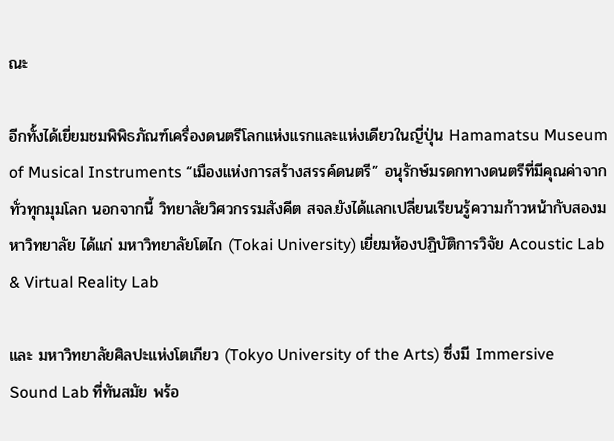ณะ

อีกทั้งได้เยี่ยมชมพิพิธภัณฑ์เครื่องดนตรีโลกแห่งแรกและแห่งเดียวในญี่ปุ่น Hamamatsu Museum of Musical Instruments “เมืองแห่งการสร้างสรรค์ดนตรี” อนุรักษ์มรดกทางดนตรีที่มีคุณค่าจากทั่วทุกมุมโลก นอกจากนี้ วิทยาลัยวิศวกรรมสังคีต สจล.ยังได้แลกเปลี่ยนเรียนรู้ความก้าวหน้ากับสองมหาวิทยาลัย ได้แก่ มหาวิทยาลัยโตไก (Tokai University) เยี่ยมห้องปฏิบัติการวิจัย Acoustic Lab & Virtual Reality Lab

และ มหาวิทยาลัยศิลปะแห่งโตเกียว (Tokyo University of the Arts) ซึ่งมี Immersive Sound Lab ที่ทันสมัย พร้อ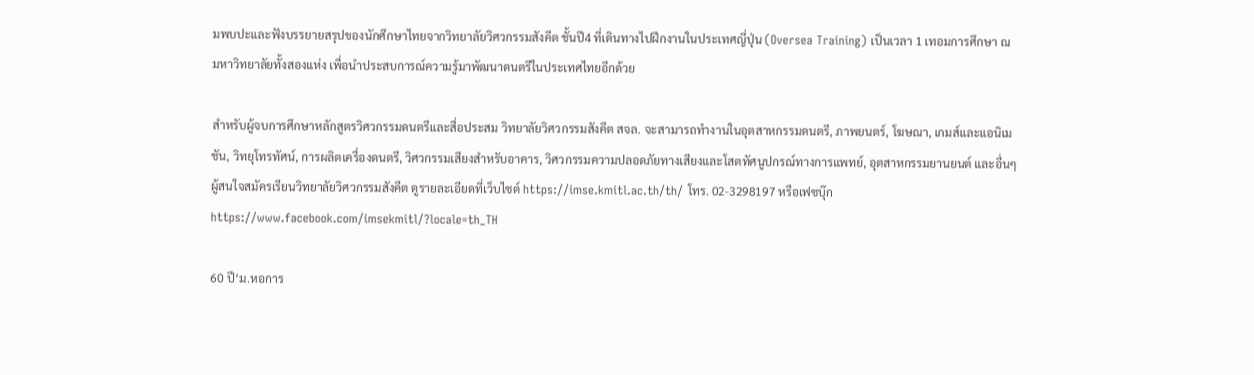มพบปะและฟังบรรยายสรุปของนักศึกษาไทยจากวิทยาลัยวิศวกรรมสังคีต ชั้นปี4 ที่เดินทางไปฝึกงานในประเทศญี่ปุ่น (Oversea Training) เป็นเวลา 1 เทอมการศึกษา ณ มหาวิทยาลัยทั้งสองแห่ง เพื่อนำประสบการณ์ความรู้มาพัฒนาดนตรีในประเทศไทยอีกด้วย

สำหรับผู้จบการศึกษาหลักสูตรวิศวกรรมดนตรีและสื่อประสม วิทยาลัยวิศวกรรมสังคีต สจล. จะสามารถทำงานในอุตสาหกรรมดนตรี, ภาพยนตร์, โฆษณา, เกมส์และแอนิเมชัน, วิทยุโทรทัศน์, การผลิตเครื่องดนตรี, วิศวกรรมเสียงสำหรับอาคาร, วิศวกรรมความปลอดภัยทางเสียงและโสตทัศนูปกรณ์ทางการแพทย์, อุตสาหกรรมยานยนต์ และอื่นๆ ผู้สนใจสมัครเรียนวิทยาลัยวิศวกรรมสังคีต ดูรายละเอียดที่เว็บไซต์ https://imse.kmitl.ac.th/th/ โทร. 02-3298197 หรือเฟซบุ๊ก https://www.facebook.com/imsekmitl/?locale=th_TH

60 ปี‘ม.หอการ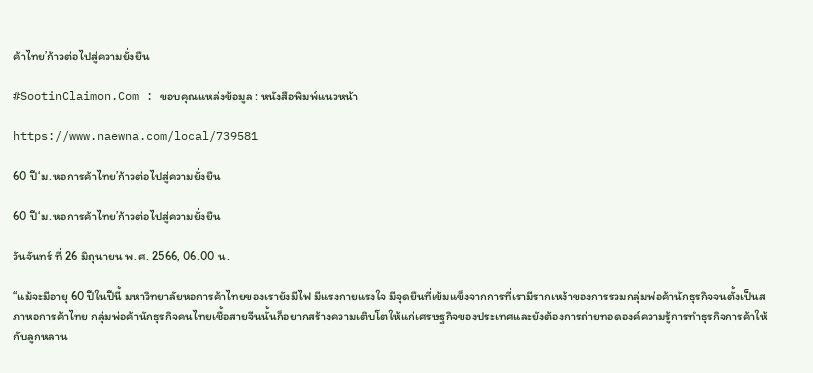ค้าไทย’ก้าวต่อไปสู่ความยั่งยืน

#SootinClaimon.Com : ขอบคุณแหล่งข้อมูล : หนังสือพิมพ์แนวหน้า

https://www.naewna.com/local/739581

60 ปี‘ม.หอการค้าไทย’ก้าวต่อไปสู่ความยั่งยืน

60 ปี‘ม.หอการค้าไทย’ก้าวต่อไปสู่ความยั่งยืน

วันจันทร์ ที่ 26 มิถุนายน พ.ศ. 2566, 06.00 น.

“แม้จะมีอายุ 60 ปีในปีนี้ มหาวิทยาลัยหอการค้าไทยของเรายังมีไฟ มีแรงกายแรงใจ มีจุดยืนที่เข้มแข็งจากการที่เรามีรากเหง้าของการรวมกลุ่มพ่อค้านักธุรกิจจนตั้งเป็นสภาหอการค้าไทย กลุ่มพ่อค้านักธุรกิจคนไทยเชื้อสายจีนนั้นก็อยากสร้างความเติบโตให้แก่เศรษฐกิจของประเทศและยังต้องการถ่ายทอดองค์ความรู้การทำธุรกิจการค้าให้กับลูกหลาน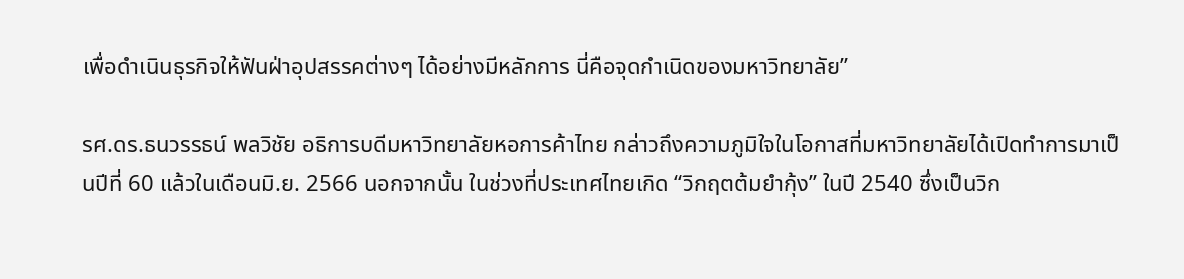เพื่อดำเนินธุรกิจให้ฟันฝ่าอุปสรรคต่างๆ ได้อย่างมีหลักการ นี่คือจุดกำเนิดของมหาวิทยาลัย”

รศ.ดร.ธนวรรธน์ พลวิชัย อธิการบดีมหาวิทยาลัยหอการค้าไทย กล่าวถึงความภูมิใจในโอกาสที่มหาวิทยาลัยได้เปิดทำการมาเป็นปีที่ 60 แล้วในเดือนมิ.ย. 2566 นอกจากนั้น ในช่วงที่ประเทศไทยเกิด “วิกฤตต้มยำกุ้ง” ในปี 2540 ซึ่งเป็นวิก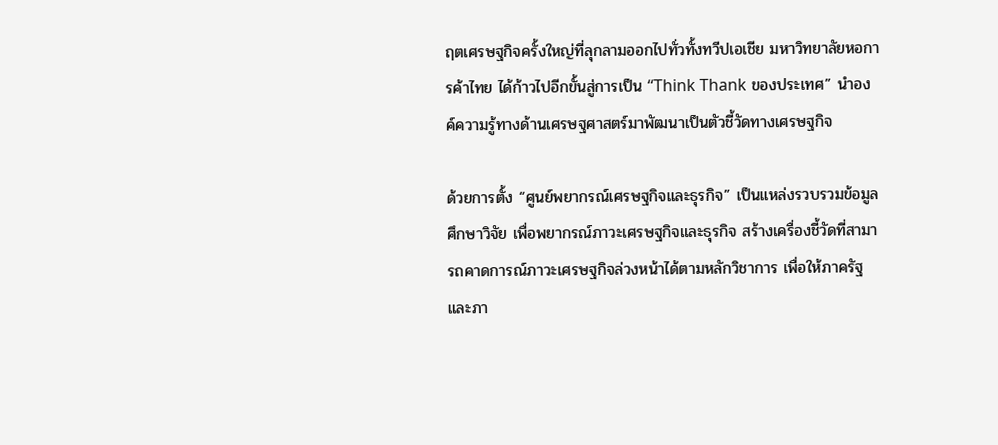ฤตเศรษฐกิจครั้งใหญ่ที่ลุกลามออกไปทั่วทั้งทวีปเอเชีย มหาวิทยาลัยหอการค้าไทย ได้ก้าวไปอีกขั้นสู่การเป็น “Think Thank ของประเทศ” นำองค์ความรู้ทางด้านเศรษฐศาสตร์มาพัฒนาเป็นตัวชี้วัดทางเศรษฐกิจ

ด้วยการตั้ง “ศูนย์พยากรณ์เศรษฐกิจและธุรกิจ” เป็นแหล่งรวบรวมข้อมูล ศึกษาวิจัย เพื่อพยากรณ์ภาวะเศรษฐกิจและธุรกิจ สร้างเครื่องชี้วัดที่สามารถคาดการณ์ภาวะเศรษฐกิจล่วงหน้าได้ตามหลักวิชาการ เพื่อให้ภาครัฐและภา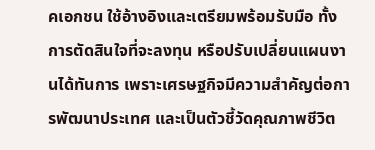คเอกชน ใช้อ้างอิงและเตรียมพร้อมรับมือ ทั้งการตัดสินใจที่จะลงทุน หรือปรับเปลี่ยนแผนงานได้ทันการ เพราะเศรษฐกิจมีความสำคัญต่อการพัฒนาประเทศ และเป็นตัวชี้วัดคุณภาพชีวิต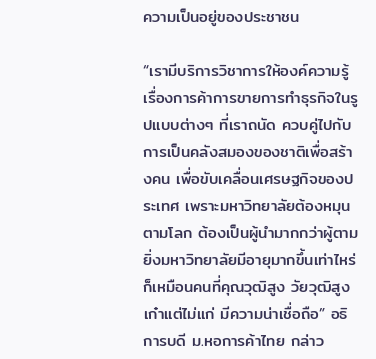ความเป็นอยู่ของประชาชน

“เรามีบริการวิชาการให้องค์ความรู้เรื่องการค้าการขายการทำธุรกิจในรูปแบบต่างๆ ที่เราถนัด ควบคู่ไปกับการเป็นคลังสมองของชาติเพื่อสร้างคน เพื่อขับเคลื่อนเศรษฐกิจของประเทศ เพราะมหาวิทยาลัยต้องหมุนตามโลก ต้องเป็นผู้นำมากกว่าผู้ตาม ยิ่งมหาวิทยาลัยมีอายุมากขึ้นเท่าไหร่ก็เหมือนคนที่คุณวุฒิสูง วัยวุฒิสูง เก๋าแต่ไม่แก่ มีความน่าเชื่อถือ” อธิการบดี ม.หอการค้าไทย กล่าว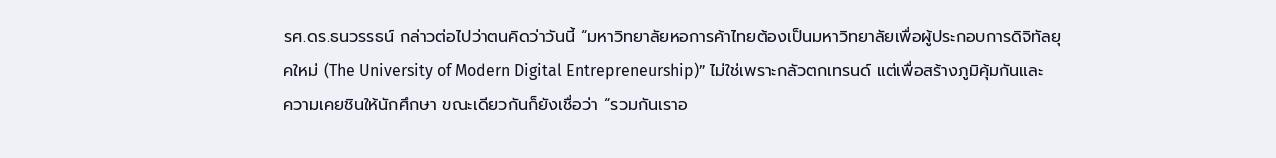รศ.ดร.ธนวรรธน์ กล่าวต่อไปว่าตนคิดว่าวันนี้ “มหาวิทยาลัยหอการค้าไทยต้องเป็นมหาวิทยาลัยเพื่อผู้ประกอบการดิจิทัลยุคใหม่ (The University of Modern Digital Entrepreneurship)” ไม่ใช่เพราะกลัวตกเทรนด์ แต่เพื่อสร้างภูมิคุ้มกันและความเคยชินให้นักศึกษา ขณะเดียวกันก็ยังเชื่อว่า “รวมกันเราอ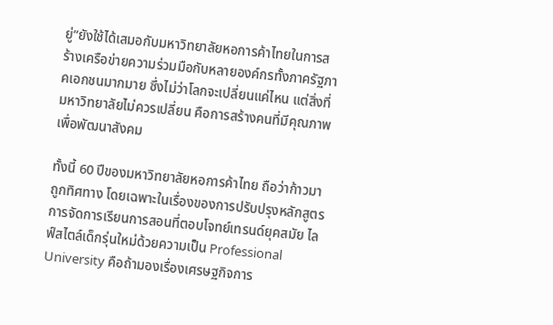ยู่”ยังใช้ได้เสมอกับมหาวิทยาลัยหอการค้าไทยในการสร้างเครือข่ายความร่วมมือกับหลายองค์กรทั้งภาครัฐภาคเอกชนมากมาย ซึ่งไม่ว่าโลกจะเปลี่ยนแค่ไหน แต่สิ่งที่มหาวิทยาลัยไม่ควรเปลี่ยน คือการสร้างคนที่มีคุณภาพเพื่อพัฒนาสังคม

ทั้งนี้ 60 ปีของมหาวิทยาลัยหอการค้าไทย ถือว่าก้าวมาถูกทิศทาง โดยเฉพาะในเรื่องของการปรับปรุงหลักสูตรการจัดการเรียนการสอนที่ตอบโจทย์เทรนด์ยุคสมัย ไลฟ์สไตล์เด็กรุ่นใหม่ด้วยความเป็น Professional University คือถ้ามองเรื่องเศรษฐกิจการ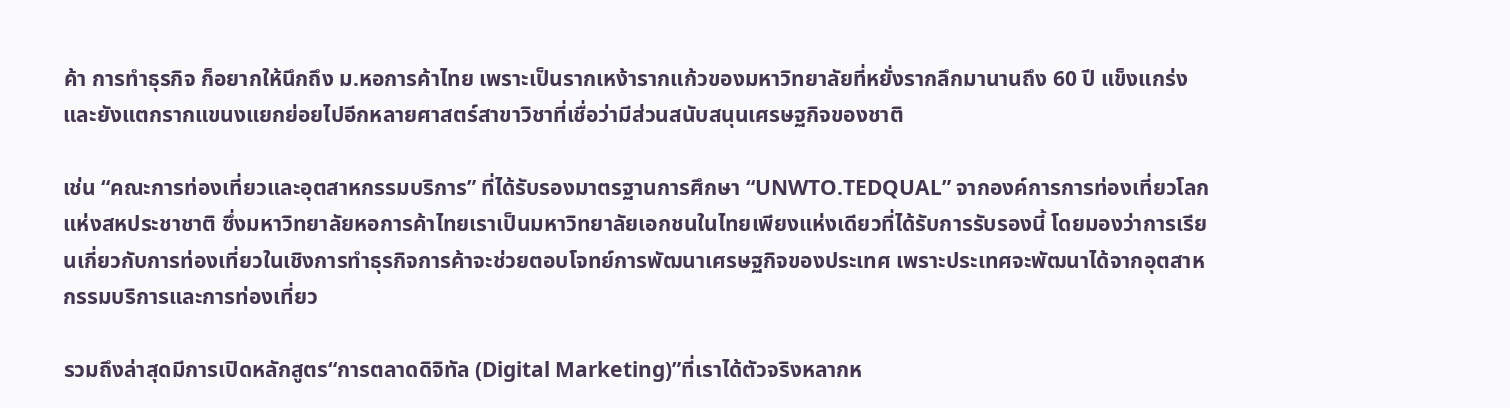ค้า การทำธุรกิจ ก็อยากให้นึกถึง ม.หอการค้าไทย เพราะเป็นรากเหง้ารากแก้วของมหาวิทยาลัยที่หยั่งรากลึกมานานถึง 60 ปี แข็งแกร่งและยังแตกรากแขนงแยกย่อยไปอีกหลายศาสตร์สาขาวิชาที่เชื่อว่ามีส่วนสนับสนุนเศรษฐกิจของชาติ

เช่น “คณะการท่องเที่ยวและอุตสาหกรรมบริการ” ที่ได้รับรองมาตรฐานการศึกษา “UNWTO.TEDQUAL” จากองค์การการท่องเที่ยวโลกแห่งสหประชาชาติ ซึ่งมหาวิทยาลัยหอการค้าไทยเราเป็นมหาวิทยาลัยเอกชนในไทยเพียงแห่งเดียวที่ได้รับการรับรองนี้ โดยมองว่าการเรียนเกี่ยวกับการท่องเที่ยวในเชิงการทำธุรกิจการค้าจะช่วยตอบโจทย์การพัฒนาเศรษฐกิจของประเทศ เพราะประเทศจะพัฒนาได้จากอุตสาหกรรมบริการและการท่องเที่ยว

รวมถึงล่าสุดมีการเปิดหลักสูตร“การตลาดดิจิทัล (Digital Marketing)”ที่เราได้ตัวจริงหลากห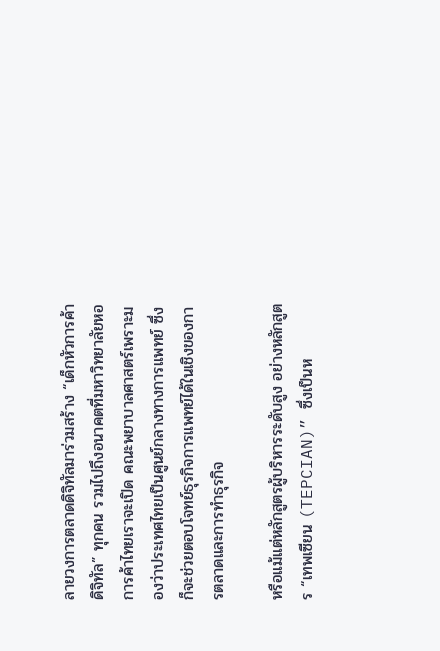ลายวงการตลาดดิจิทัลมาร่วมสร้าง “เด็กหัวการค้าดิจิทัล” ทุกคน รวมไปถึงอนาคตที่มหาวิทยาลัยหอการค้าไทยเราจะเปิด คณะพยาบาลศาสตร์เพราะมองว่าประเทศไทยเป็นศูนย์กลางทางการแพทย์ ซึ่งก็จะช่วยตอบโจทย์ธุรกิจการแพทย์ได้ในเชิงของการตลาดและการทำธุรกิจ

หรือแม้แต่หลักสูตรผู้บริหารระดับสูง อย่างหลักสูตร “เทพเซียน (TEPCIAN)” ซึ่งเป็นห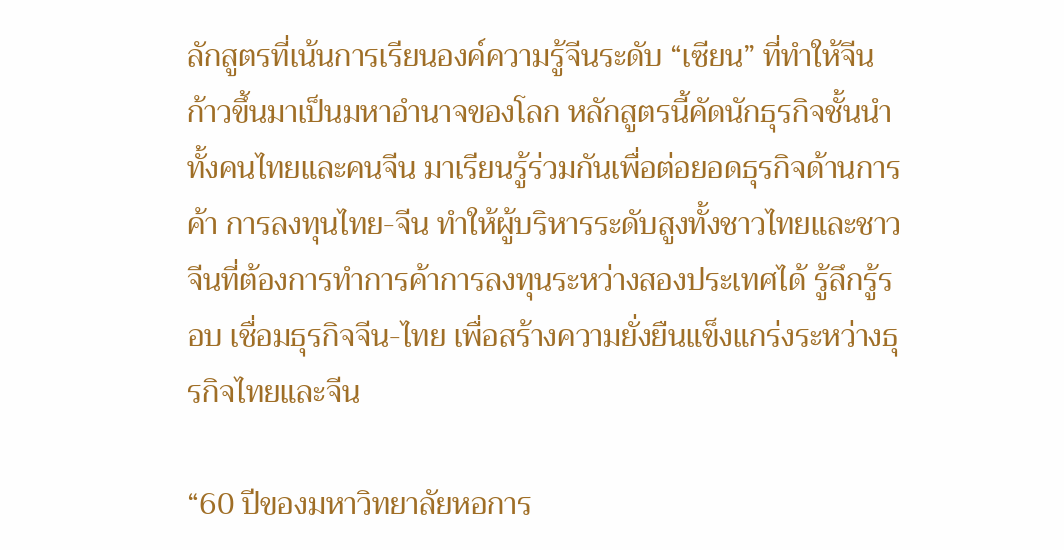ลักสูตรที่เน้นการเรียนองค์ความรู้จีนระดับ “เซียน” ที่ทำให้จีนก้าวขึ้นมาเป็นมหาอำนาจของโลก หลักสูตรนี้คัดนักธุรกิจชั้นนำทั้งคนไทยและคนจีน มาเรียนรู้ร่วมกันเพื่อต่อยอดธุรกิจด้านการค้า การลงทุนไทย-จีน ทำให้ผู้บริหารระดับสูงทั้งชาวไทยและชาวจีนที่ต้องการทำการค้าการลงทุนระหว่างสองประเทศได้ รู้ลึกรู้รอบ เชื่อมธุรกิจจีน-ไทย เพื่อสร้างความยั่งยืนแข็งแกร่งระหว่างธุรกิจไทยและจีน

“60 ปีของมหาวิทยาลัยหอการ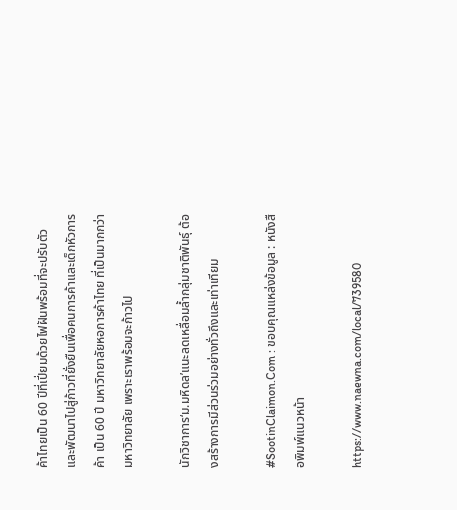ค้าไทยเป็น 60 ปีที่เปี่ยมด้วยไฟฝันพร้อมที่จะปรับตัวและพัฒนาไปสู่ก้าวที่ยั่งยืนเพื่อคนการค้าและเด็กหัวการค้า เป็น 60 ปี มหาวิทยาลัยหอการค้าไทย ที่เป็นมากกว่ามหาวิทยาลัย เพราะเราพร้อมจะก้าวไป

นักวิชาการ‘ม.มหิดล’แนะลดเหลื่อมลํ้ากลุ่มชาติพันธุ์ ต้องสร้างการมีส่วนร่วมอย่างทั่วถึงและเท่าเทียม

#SootinClaimon.Com : ขอบคุณแหล่งข้อมูล : หนังสือพิมพ์แนวหน้า

https://www.naewna.com/local/739580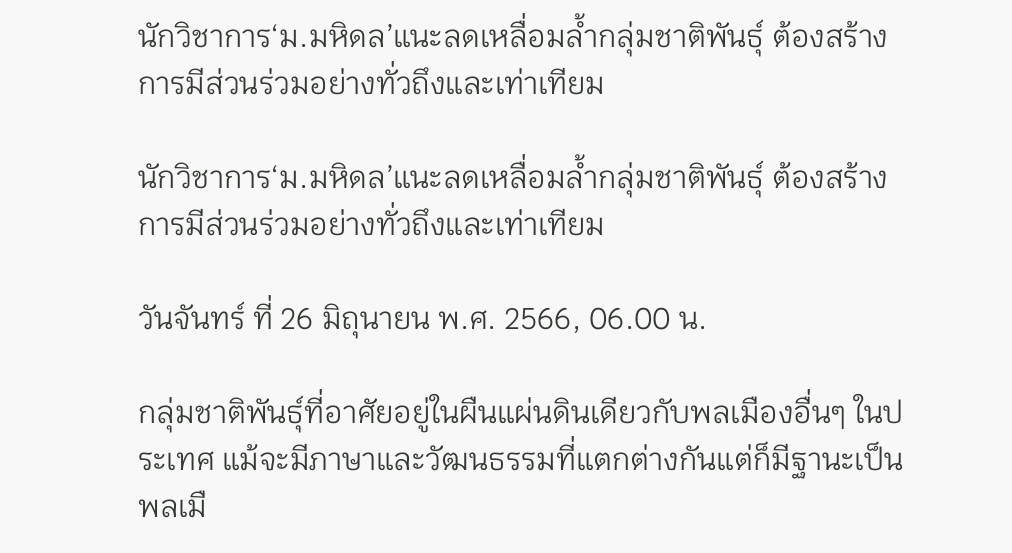นักวิชาการ‘ม.มหิดล’แนะลดเหลื่อมลํ้ากลุ่มชาติพันธุ์ ต้องสร้างการมีส่วนร่วมอย่างทั่วถึงและเท่าเทียม

นักวิชาการ‘ม.มหิดล’แนะลดเหลื่อมลํ้ากลุ่มชาติพันธุ์ ต้องสร้างการมีส่วนร่วมอย่างทั่วถึงและเท่าเทียม

วันจันทร์ ที่ 26 มิถุนายน พ.ศ. 2566, 06.00 น.

กลุ่มชาติพันธุ์ที่อาศัยอยู่ในผืนแผ่นดินเดียวกับพลเมืองอื่นๆ ในประเทศ แม้จะมีภาษาและวัฒนธรรมที่แตกต่างกันแต่ก็มีฐานะเป็นพลเมื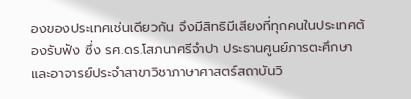องของประเทศเช่นเดียวกัน จึงมีสิทธิมีเสียงที่ทุกคนในประเทศต้องรับฟัง ซึ่ง รศ.ดร.โสภนาศรีจำปา ประธานศูนย์ภารตะศึกษาและอาจารย์ประจำสาขาวิชาภาษาศาสตร์สถาบันวิ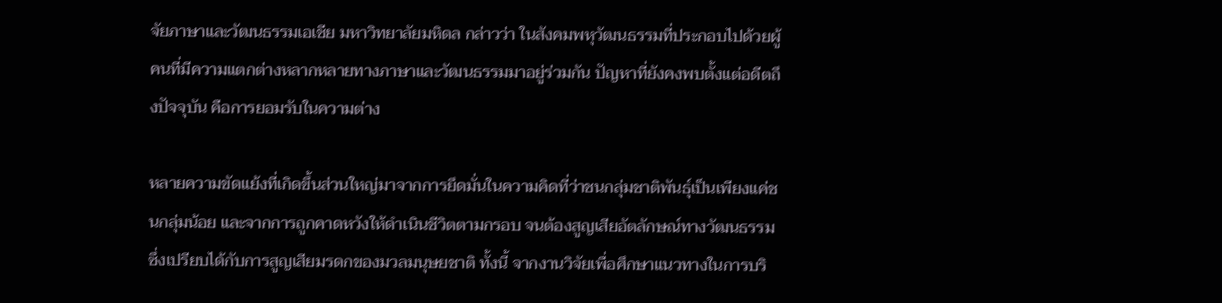จัยภาษาและวัฒนธรรมเอเชีย มหาวิทยาลัยมหิดล กล่าวว่า ในสังคมพหุวัฒนธรรมที่ประกอบไปด้วยผู้คนที่มีความแตกต่างหลากหลายทางภาษาและวัฒนธรรมมาอยู่ร่วมกัน ปัญหาที่ยังคงพบตั้งแต่อดีตถึงปัจจุบัน คือการยอมรับในความต่าง

หลายความขัดแย้งที่เกิดขึ้นส่วนใหญ่มาจากการยึดมั่นในความคิดที่ว่าชนกลุ่มชาติพันธุ์เป็นเพียงแค่ชนกลุ่มน้อย และจากการถูกคาดหวังให้ดำเนินชีวิตตามกรอบ จนต้องสูญเสียอัตลักษณ์ทางวัฒนธรรม ซึ่งเปรียบได้กับการสูญเสียมรดกของมวลมนุษยชาติ ทั้งนี้ จากงานวิจัยเพื่อศึกษาแนวทางในการบริ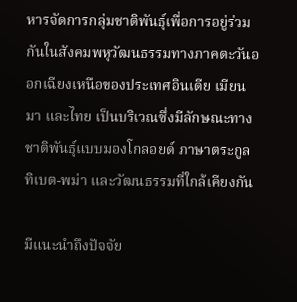หารจัดการกลุ่มชาติพันธุ์เพื่อการอยู่ร่วมกันในสังคมพหุวัฒนธรรมทางภาคตะวันออกเฉียงเหนือของประเทศอินเดีย เมียนมา และไทย เป็นบริเวณซึ่งมีลักษณะทางชาติพันธุ์แบบมองโกลอยด์ ภาษาตระกูลทิเบต-พม่า และวัฒนธรรมที่ใกล้เคียงกัน

มีแนะนำถึงปัจจัย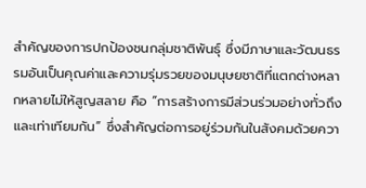สำคัญของการปกป้องชนกลุ่มชาติพันธุ์ ซึ่งมีภาษาและวัฒนธรรมอันเป็นคุณค่าและความรุ่มรวยของมนุษยชาติที่แตกต่างหลากหลายไม่ให้สูญสลาย คือ “การสร้างการมีส่วนร่วมอย่างทั่วถึง และเท่าเทียมกัน” ซึ่งสำคัญต่อการอยู่ร่วมกันในสังคมด้วยควา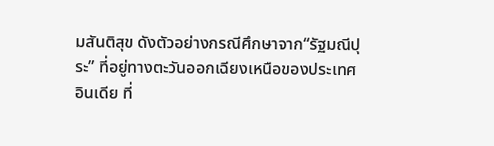มสันติสุข ดังตัวอย่างกรณีศึกษาจาก“รัฐมณีปุระ” ที่อยู่ทางตะวันออกเฉียงเหนือของประเทศอินเดีย ที่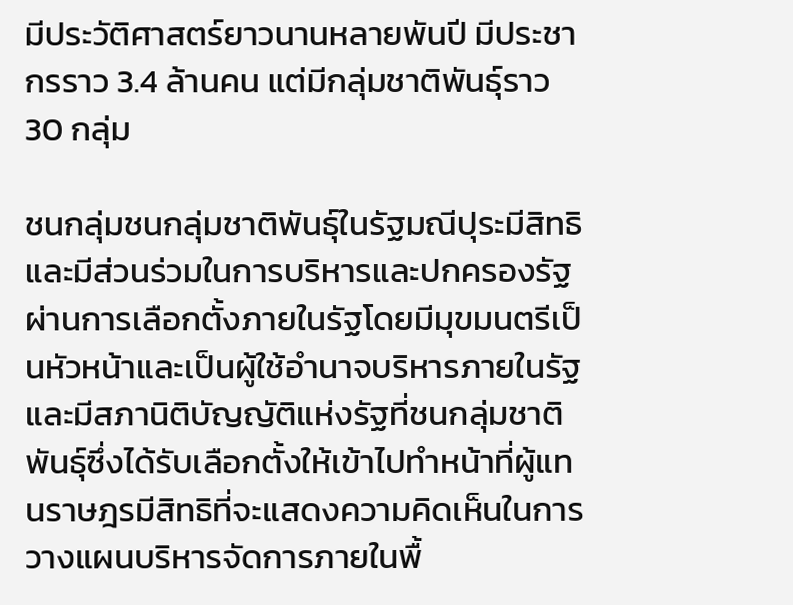มีประวัติศาสตร์ยาวนานหลายพันปี มีประชากรราว 3.4 ล้านคน แต่มีกลุ่มชาติพันธุ์ราว 30 กลุ่ม

ชนกลุ่มชนกลุ่มชาติพันธุ์ในรัฐมณีปุระมีสิทธิและมีส่วนร่วมในการบริหารและปกครองรัฐผ่านการเลือกตั้งภายในรัฐโดยมีมุขมนตรีเป็นหัวหน้าและเป็นผู้ใช้อำนาจบริหารภายในรัฐ และมีสภานิติบัญญัติแห่งรัฐที่ชนกลุ่มชาติพันธุ์ซึ่งได้รับเลือกตั้งให้เข้าไปทำหน้าที่ผู้แทนราษฎรมีสิทธิที่จะแสดงความคิดเห็นในการวางแผนบริหารจัดการภายในพื้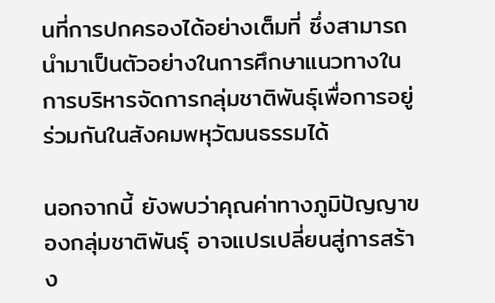นที่การปกครองได้อย่างเต็มที่ ซึ่งสามารถนำมาเป็นตัวอย่างในการศึกษาแนวทางในการบริหารจัดการกลุ่มชาติพันธุ์เพื่อการอยู่ร่วมกันในสังคมพหุวัฒนธรรมได้

นอกจากนี้ ยังพบว่าคุณค่าทางภูมิปัญญาของกลุ่มชาติพันธุ์ อาจแปรเปลี่ยนสู่การสร้าง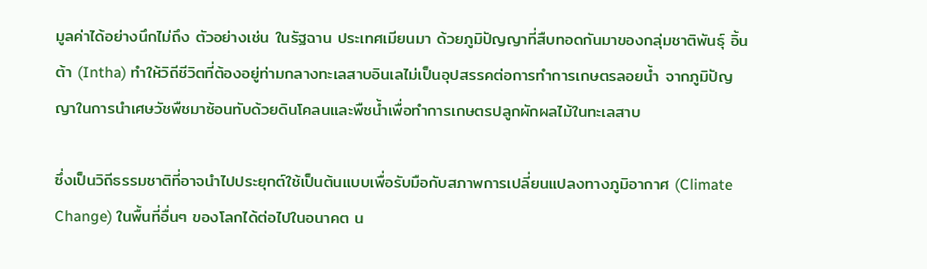มูลค่าได้อย่างนึกไม่ถึง ตัวอย่างเช่น ในรัฐฉาน ประเทศเมียนมา ด้วยภูมิปัญญาที่สืบทอดกันมาของกลุ่มชาติพันธุ์ อิ้นต้า (Intha) ทำให้วิถีชีวิตที่ต้องอยู่ท่ามกลางทะเลสาบอินเลไม่เป็นอุปสรรคต่อการทำการเกษตรลอยน้ำ จากภูมิปัญญาในการนำเศษวัชพืชมาซ้อนทับด้วยดินโคลนและพืชน้ำเพื่อทำการเกษตรปลูกผักผลไม้ในทะเลสาบ

ซึ่งเป็นวิถีธรรมชาติที่อาจนำไปประยุกต์ใช้เป็นต้นแบบเพื่อรับมือกับสภาพการเปลี่ยนแปลงทางภูมิอากาศ (Climate Change) ในพื้นที่อื่นๆ ของโลกได้ต่อไปในอนาคต น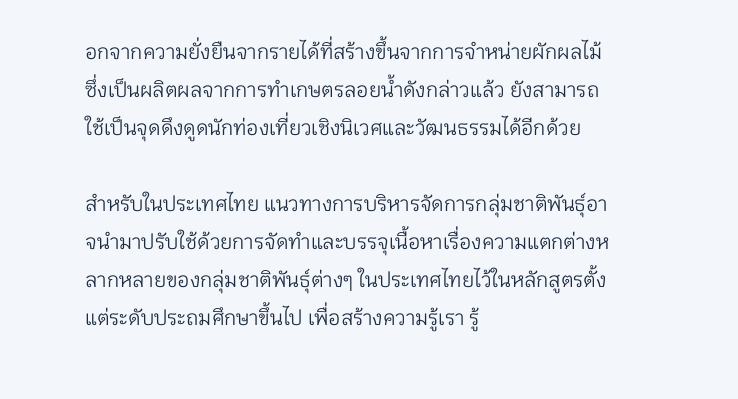อกจากความยั่งยืนจากรายได้ที่สร้างขึ้นจากการจำหน่ายผักผลไม้ซึ่งเป็นผลิตผลจากการทำเกษตรลอยน้ำดังกล่าวแล้ว ยังสามารถใช้เป็นจุดดึงดูดนักท่องเที่ยวเชิงนิเวศและวัฒนธรรมได้อีกด้วย

สำหรับในประเทศไทย แนวทางการบริหารจัดการกลุ่มชาติพันธุ์อาจนำมาปรับใช้ด้วยการจัดทำและบรรจุเนื้อหาเรื่องความแตกต่างหลากหลายของกลุ่มชาติพันธุ์ต่างๆ ในประเทศไทยไว้ในหลักสูตรตั้งแต่ระดับประถมศึกษาขึ้นไป เพื่อสร้างความรู้เรา รู้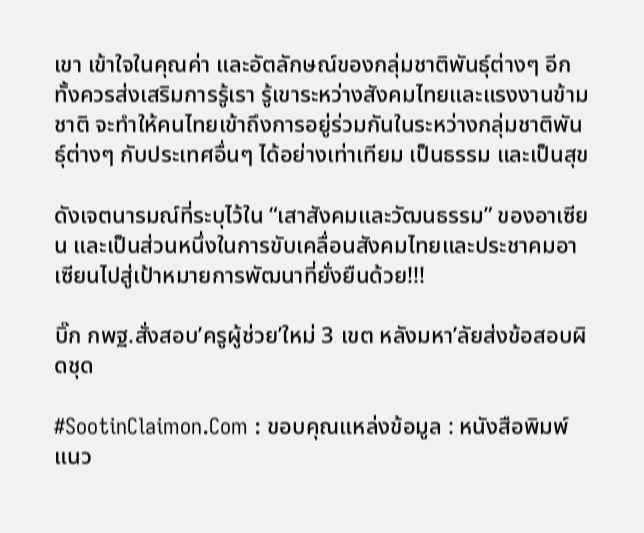เขา เข้าใจในคุณค่า และอัตลักษณ์ของกลุ่มชาติพันธุ์ต่างๆ อีกทั้งควรส่งเสริมการรู้เรา รู้เขาระหว่างสังคมไทยและแรงงานข้ามชาติ จะทำให้คนไทยเข้าถึงการอยู่ร่วมกันในระหว่างกลุ่มชาติพันธุ์ต่างๆ กับประเทศอื่นๆ ได้อย่างเท่าเทียม เป็นธรรม และเป็นสุข

ดังเจตนารมณ์ที่ระบุไว้ใน “เสาสังคมและวัฒนธรรม” ของอาเซียน และเป็นส่วนหนึ่งในการขับเคลื่อนสังคมไทยและประชาคมอาเซียนไปสู่เป้าหมายการพัฒนาที่ยั่งยืนด้วย!!!

บิ๊ก กพฐ.สั่งสอบ’ครูผู้ช่วย’ใหม่ 3 เขต หลังมหา’ลัยส่งข้อสอบผิดชุด

#SootinClaimon.Com : ขอบคุณแหล่งข้อมูล : หนังสือพิมพ์แนว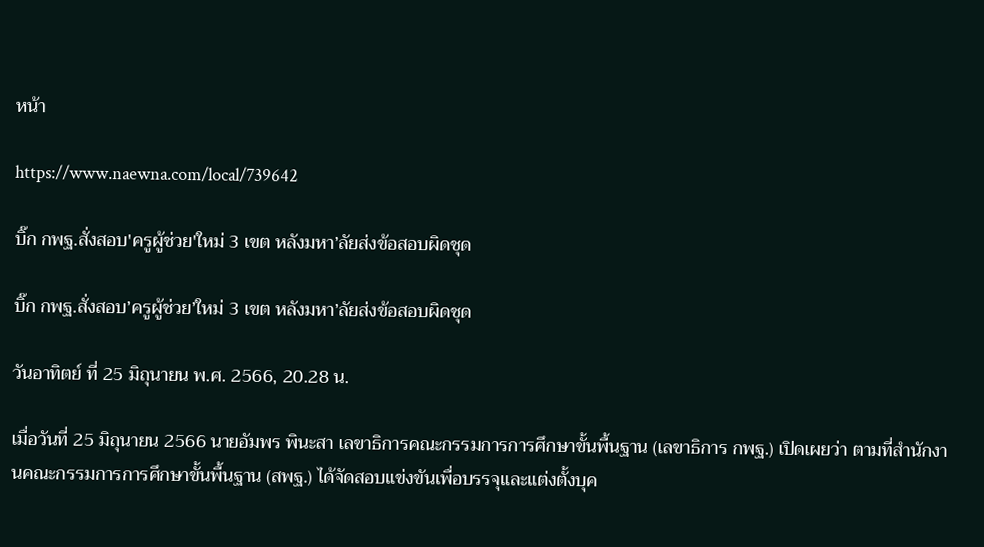หน้า

https://www.naewna.com/local/739642

บิ๊ก กพฐ.สั่งสอบ'ครูผู้ช่วย'ใหม่ 3 เขต หลังมหา’ลัยส่งข้อสอบผิดชุด

บิ๊ก กพฐ.สั่งสอบ’ครูผู้ช่วย’ใหม่ 3 เขต หลังมหา’ลัยส่งข้อสอบผิดชุด

วันอาทิตย์ ที่ 25 มิถุนายน พ.ศ. 2566, 20.28 น.

เมื่อวันที่ 25 มิถุนายน 2566 นายอัมพร พินะสา เลขาธิการคณะกรรมการการศึกษาขั้นพื้นฐาน (เลขาธิการ กพฐ.) เปิดเผยว่า ตามที่สำนักงานคณะกรรมการการศึกษาขั้นพื้นฐาน (สพฐ.) ได้จัดสอบแข่งขันเพื่อบรรจุและแต่งตั้งบุค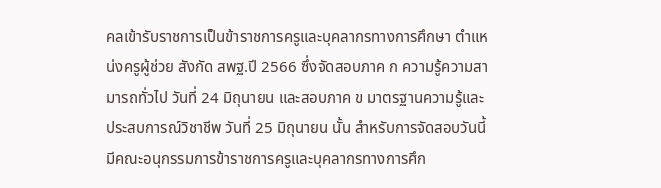คลเข้ารับราชการเป็นข้าราชการครูและบุคลากรทางการศึกษา ตำแหน่งครูผู้ช่วย สังกัด สพฐ.ปี 2566 ซึ่งจัดสอบภาค ก ความรู้ความสามารถทั่วไป วันที่ 24 มิถุนายน และสอบภาค ข มาตรฐานความรู้และประสบการณ์วิชาชีพ วันที่ 25 มิถุนายน นั้น สำหรับการจัดสอบวันนี้มีคณะอนุกรรมการข้าราชการครูและบุคลากรทางการศึก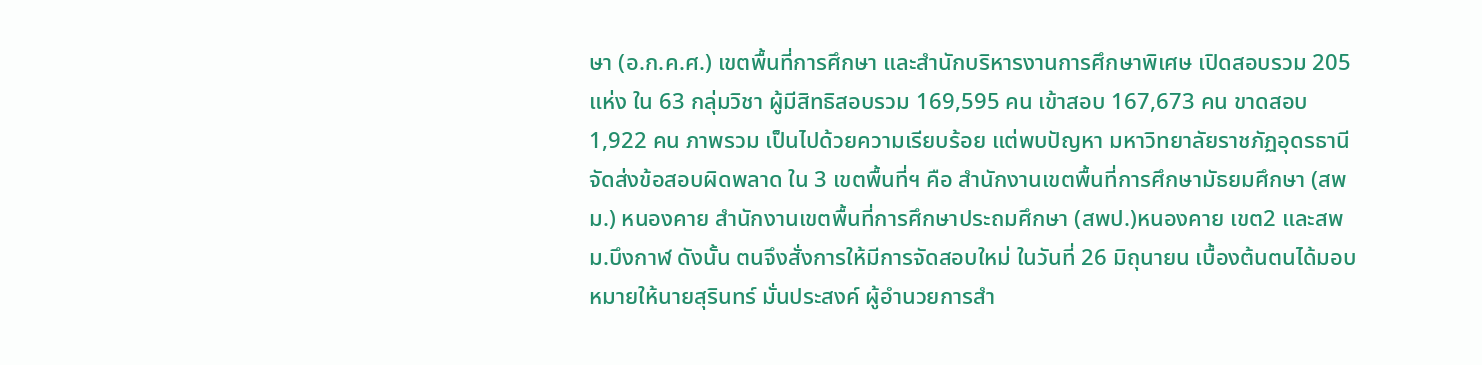ษา (อ.ก.ค.ศ.) เขตพื้นที่การศึกษา และสำนักบริหารงานการศึกษาพิเศษ เปิดสอบรวม 205 แห่ง ใน 63 กลุ่มวิชา ผู้มีสิทธิสอบรวม 169,595 คน เข้าสอบ 167,673 คน ขาดสอบ 1,922 คน ภาพรวม เป็นไปด้วยความเรียบร้อย แต่พบปัญหา มหาวิทยาลัยราชภัฏอุดรธานี จัดส่งข้อสอบผิดพลาด ใน 3 เขตพื้นที่ฯ คือ สำนักงานเขตพื้นที่การศึกษามัธยมศึกษา (สพม.) หนองคาย สำนักงานเขตพื้นที่การศึกษาประถมศึกษา (สพป.)หนองคาย เขต2 และสพม.บึงกาฬ ดังนั้น ตนจึงสั่งการให้มีการจัดสอบใหม่ ในวันที่ 26 มิถุนายน เบื้องต้นตนได้มอบหมายให้นายสุรินทร์ มั่นประสงค์ ผู้อำนวยการสำ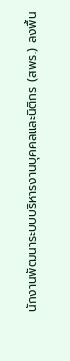นักงานพัฒนาระบบบริหารงานบุคคลและนิติกร (สพร.) ลงพื้น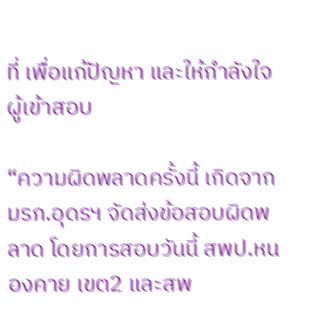ที่ เพื่อแก้ปัญหา และให้กำลังใจผู้เข้าสอบ

“ความผิดพลาดครั้งนี้ เกิดจาก มรภ.อุดรฯ จัดส่งข้อสอบผิดพลาด โดยการสอบวันนี้ สพป.หนองคาย เขต2 และสพ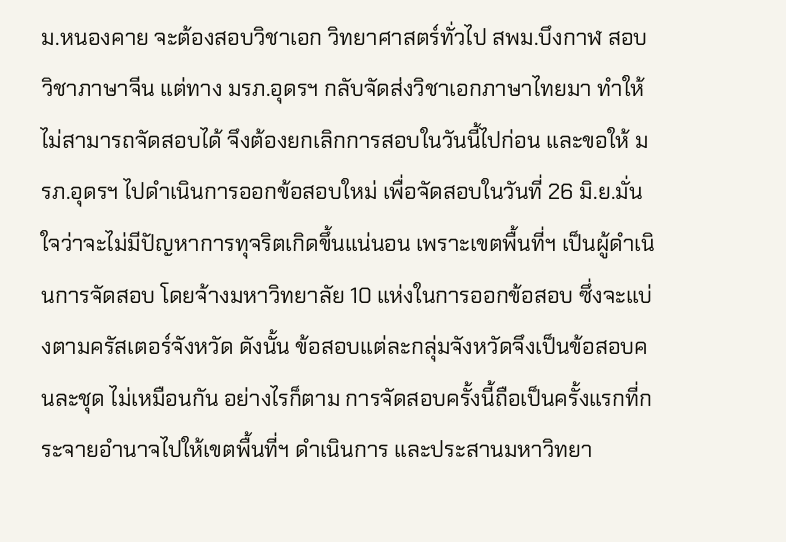ม.หนองคาย จะต้องสอบวิชาเอก วิทยาศาสตร์ทั่วไป สพม.บึงกาฬ สอบวิชาภาษาจีน แต่ทาง มรภ.อุดรฯ กลับจัดส่งวิชาเอกภาษาไทยมา ทำให้ไม่สามารถจัดสอบได้ จึงต้องยกเลิกการสอบในวันนี้ไปก่อน และขอให้ มรภ.อุดรฯ ไปดำเนินการออกข้อสอบใหม่ เพื่อจัดสอบในวันที่ 26 มิ.ย.มั่นใจว่าจะไม่มีปัญหาการทุจริตเกิดขึ้นแน่นอน เพราะเขตพื้นที่ฯ เป็นผู้ดำเนินการจัดสอบ โดยจ้างมหาวิทยาลัย 10 แห่งในการออกข้อสอบ ซึ่งจะแบ่งตามครัสเตอร์จังหวัด ดังนั้น ข้อสอบแต่ละกลุ่มจังหวัดจึงเป็นข้อสอบคนละชุด ไม่เหมือนกัน อย่างไรก็ตาม การจัดสอบครั้งนี้ถือเป็นครั้งแรกที่กระจายอำนาจไปให้เขตพื้นที่ฯ ดำเนินการ และประสานมหาวิทยา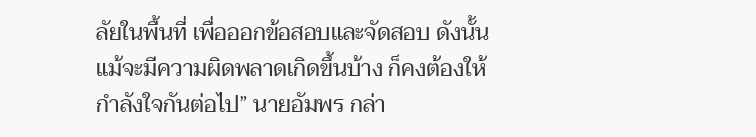ลัยในพื้นที่ เพื่อออกข้อสอบและจัดสอบ ดังนั้น แม้จะมีความผิดพลาดเกิดขึ้นบ้าง ก็คงต้องให้กำลังใจกันต่อไป” นายอัมพร กล่า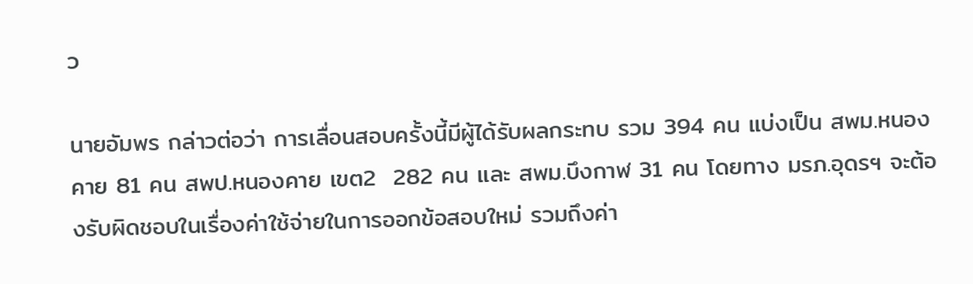ว

นายอัมพร กล่าวต่อว่า การเลื่อนสอบครั้งนี้มีผู้ได้รับผลกระทบ รวม 394 คน แบ่งเป็น สพม.หนองคาย 81 คน สพป.หนองคาย เขต2  282 คน และ สพม.บึงกาฬ 31 คน โดยทาง มรภ.อุดรฯ จะต้องรับผิดชอบในเรื่องค่าใช้จ่ายในการออกข้อสอบใหม่ รวมถึงค่า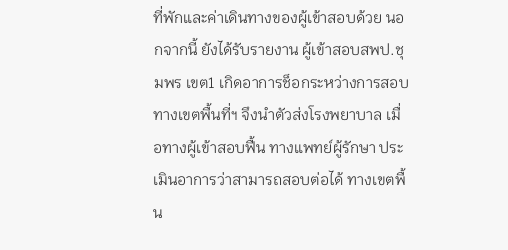ที่พักและค่าเดินทางของผู้เข้าสอบด้วย นอกจากนี้ ยังได้รับรายงาน ผู้เข้าสอบสพป.ชุมพร เขต1 เกิดอาการช็อกระหว่างการสอบ ทางเขตพื้นที่ฯ จึงนำตัวส่งโรงพยาบาล เมื่อทางผู้เข้าสอบฟื้น ทางแพทย์ผู้รักษา ประเมินอาการว่าสามารถสอบต่อได้ ทางเขตพื้น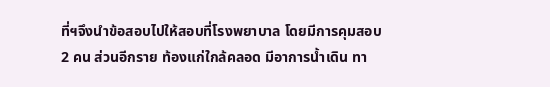ที่ฯจึงนำข้อสอบไปให้สอบที่โรงพยาบาล โดยมีการคุมสอบ 2 คน ส่วนอีกราย ท้องแก่ใกล้คลอด มีอาการน้ำเดิน ทา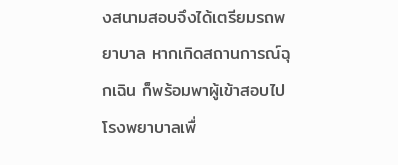งสนามสอบจึงได้เตรียมรถพยาบาล หากเกิดสถานการณ์ฉุกเฉิน ก็พร้อมพาผู้เข้าสอบไปโรงพยาบาลเพื่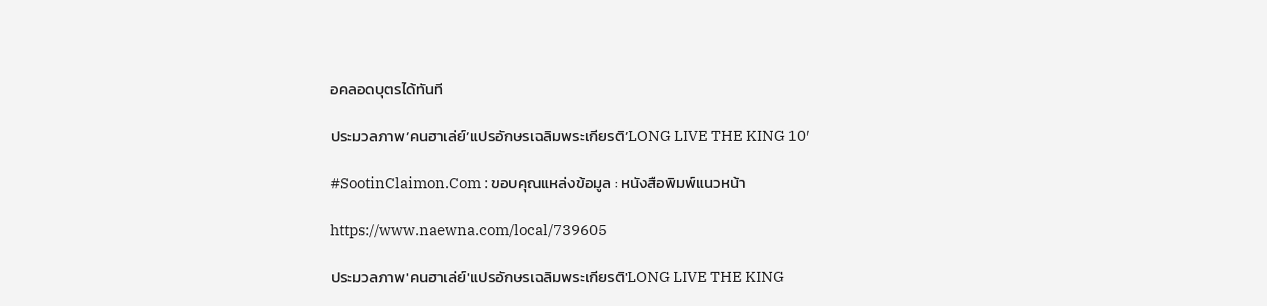อคลอดบุตรได้ทันที

ประมวลภาพ’คนฮาเล่ย์’แปรอักษรเฉลิมพระเกียรติ’LONG LIVE THE KING 10′

#SootinClaimon.Com : ขอบคุณแหล่งข้อมูล : หนังสือพิมพ์แนวหน้า

https://www.naewna.com/local/739605

ประมวลภาพ'คนฮาเล่ย์'แปรอักษรเฉลิมพระเกียรติ'LONG LIVE THE KING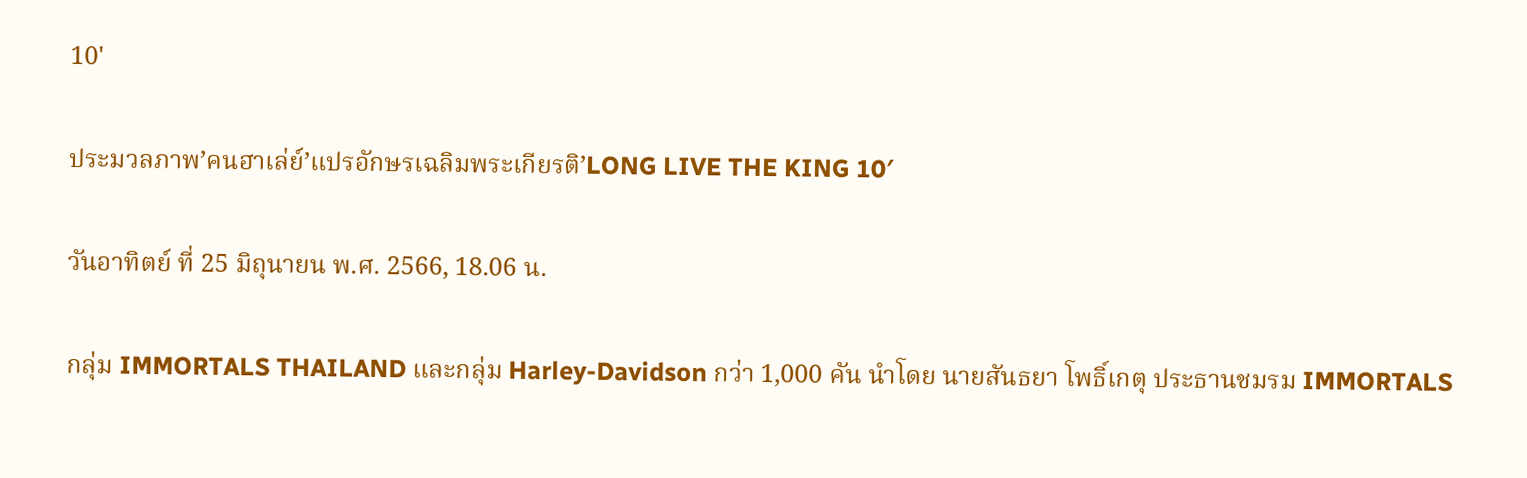10'

ประมวลภาพ’คนฮาเล่ย์’แปรอักษรเฉลิมพระเกียรติ’LONG LIVE THE KING 10′

วันอาทิตย์ ที่ 25 มิถุนายน พ.ศ. 2566, 18.06 น.

กลุ่ม IMMORTALS THAILAND และกลุ่ม Harley-Davidson กว่า 1,000 คัน นำโดย นายสันธยา โพธิ์เกตุ ประธานชมรม IMMORTALS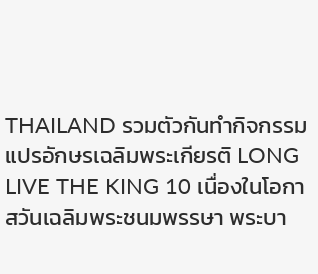THAILAND รวมตัวกันทำกิจกรรมแปรอักษรเฉลิมพระเกียรติ LONG LIVE THE KING 10 เนื่องในโอกาสวันเฉลิมพระชนมพรรษา พระบา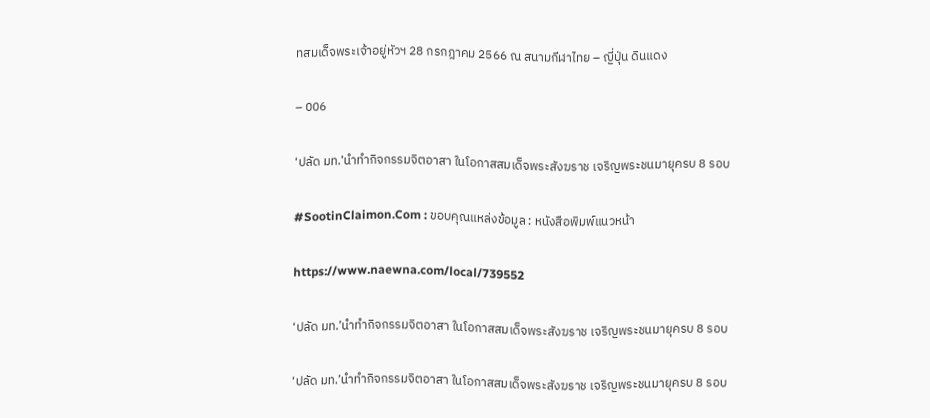ทสมเด็จพระเจ้าอยู่หัวฯ 28 กรกฎาคม 2566 ณ สนามกีฬาไทย – ญี่ปุ่น ดินแดง

– 006

‘ปลัด มท.’นำทำกิจกรรมจิตอาสา ในโอกาสสมเด็จพระสังฆราช เจริญพระชนมายุครบ 8 รอบ

#SootinClaimon.Com : ขอบคุณแหล่งข้อมูล : หนังสือพิมพ์แนวหน้า

https://www.naewna.com/local/739552

‘ปลัด มท.’นำทำกิจกรรมจิตอาสา ในโอกาสสมเด็จพระสังฆราช เจริญพระชนมายุครบ 8 รอบ

‘ปลัด มท.’นำทำกิจกรรมจิตอาสา ในโอกาสสมเด็จพระสังฆราช เจริญพระชนมายุครบ 8 รอบ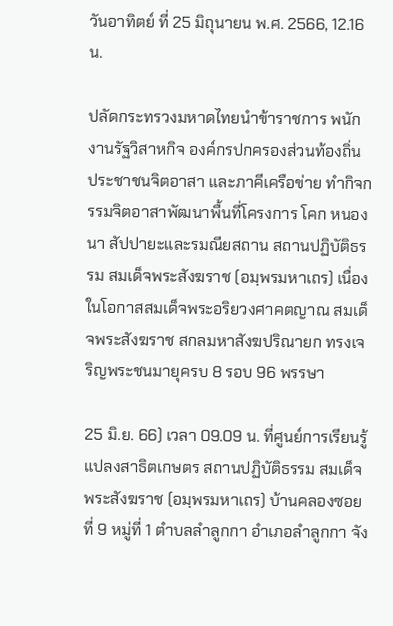วันอาทิตย์ ที่ 25 มิถุนายน พ.ศ. 2566, 12.16 น.

ปลัดกระทรวงมหาดไทยนำข้าราชการ พนักงานรัฐวิสาหกิจ องค์กรปกครองส่วนท้องถิ่น ประชาชนจิตอาสา และภาคีเครือข่าย ทำกิจกรรมจิตอาสาพัฒนาพื้นที่โครงการ โคก หนอง นา สัปปายะและรมณียสถาน สถานปฏิบัติธรรม สมเด็จพระสังฆราช (อมฺพรมหาเถร) เนื่องในโอกาสสมเด็จพระอริยวงศาคตญาณ สมเด็จพระสังฆราช สกลมหาสังฆปริณายก ทรงเจริญพระชนมายุครบ 8 รอบ 96 พรรษา

25 มิ.ย. 66) เวลา 09.09 น. ที่ศูนย์การเรียนรู้แปลงสาธิตเกษตร สถานปฏิบัติธรรม สมเด็จพระสังฆราช (อมฺพรมหาเถร) บ้านคลองซอยที่ 9 หมู่ที่ 1 ตำบลลำลูกกา อำเภอลำลูกกา จัง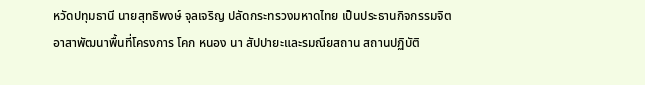หวัดปทุมธานี นายสุทธิพงษ์ จุลเจริญ ปลัดกระทรวงมหาดไทย เป็นประธานกิจกรรมจิตอาสาพัฒนาพื้นที่โครงการ โคก หนอง นา สัปปายะและรมณียสถาน สถานปฏิบัติ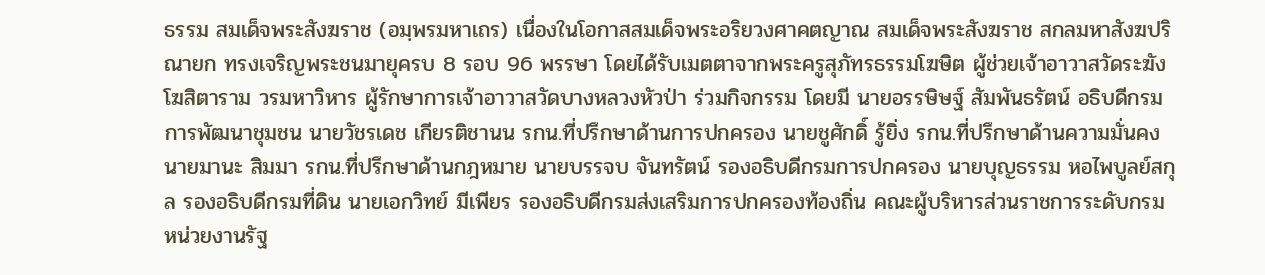ธรรม สมเด็จพระสังฆราช (อมฺพรมหาเถร) เนื่องในโอกาสสมเด็จพระอริยวงศาคตญาณ สมเด็จพระสังฆราช สกลมหาสังฆปริณายก ทรงเจริญพระชนมายุครบ 8 รอบ 96 พรรษา โดยได้รับเมตตาจากพระครูสุภัทรธรรมโฆษิต ผู้ช่วยเจ้าอาวาสวัดระฆังโฆสิตาราม วรมหาวิหาร ผู้รักษาการเจ้าอาวาสวัดบางหลวงหัวป่า ร่วมกิจกรรม โดยมี นายอรรษิษฐ์ สัมพันธรัตน์ อธิบดีกรมการพัฒนาชุมชน นายวัชรเดช เกียรติชานน รกน.ที่ปรึกษาด้านการปกครอง นายชูศักดิ์ รู้ยิ่ง รกน.ที่ปรึกษาด้านความมั่นคง นายมานะ สิมมา รกน.ที่ปรึกษาด้านกฎหมาย นายบรรจบ จันทรัตน์ รองอธิบดีกรมการปกครอง นายบุญธรรม หอไพบูลย์สกุล รองอธิบดีกรมที่ดิน นายเอกวิทย์ มีเพียร รองอธิบดีกรมส่งเสริมการปกครองท้องถิ่น คณะผู้บริหารส่วนราชการระดับกรม หน่วยงานรัฐ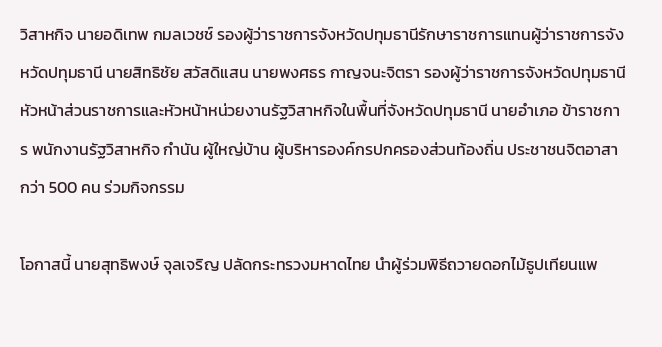วิสาหกิจ นายอดิเทพ กมลเวชช์ รองผู้ว่าราชการจังหวัดปทุมธานีรักษาราชการแทนผู้ว่าราชการจังหวัดปทุมธานี นายสิทธิชัย สวัสดิแสน นายพงศธร กาญจนะจิตรา รองผู้ว่าราชการจังหวัดปทุมธานี หัวหน้าส่วนราชการและหัวหน้าหน่วยงานรัฐวิสาหกิจในพื้นที่จังหวัดปทุมธานี นายอำเภอ ข้าราชการ พนักงานรัฐวิสาหกิจ กำนัน ผู้ใหญ่บ้าน ผู้บริหารองค์กรปกครองส่วนท้องถิ่น ประชาชนจิตอาสา กว่า 500 คน ร่วมกิจกรรม

โอกาสนี้ นายสุทธิพงษ์ จุลเจริญ ปลัดกระทรวงมหาดไทย นำผู้ร่วมพิธีถวายดอกไม้ธูปเทียนแพ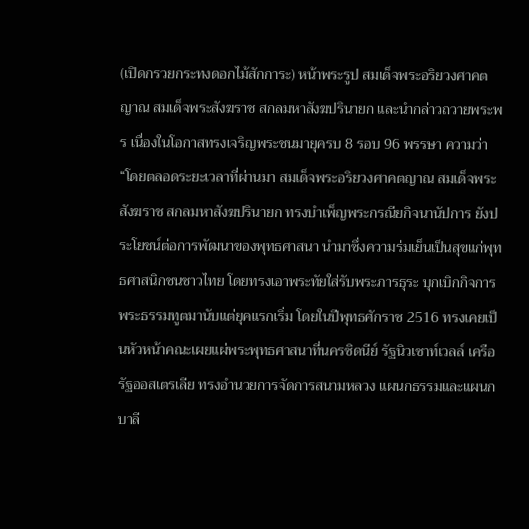(เปิดกรวยกระทงดอกไม้สักการะ) หน้าพระรูป สมเด็จพระอริยวงศาคตญาณ สมเด็จพระสังฆราช สกลมหาสังฆปรินายก และนำกล่าวถวายพระพร เนื่องในโอกาสทรงเจริญพระชนมายุครบ 8 รอบ 96 พรรษา ความว่า “โดยตลอดระยะเวลาที่ผ่านมา สมเด็จพระอริยวงศาคตญาณ สมเด็จพระสังฆราช สกลมหาสังฆปรินายก ทรงบำเพ็ญพระกรณียกิจนานัปการ ยังประโยชน์ต่อการพัฒนาของพุทธศาสนา นำมาซึ่งความร่มเย็นเป็นสุขแก่พุทธศาสนิกชนชาวไทย โดยทรงเอาพระทัยใส่รับพระภารธุระ บุกเบิกกิจการพระธรรมทูตมานับแต่ยุคแรกเริ่ม โดยในปีพุทธศักราช 2516 ทรงเคยเป็นหัวหน้าคณะเผยแผ่พระพุทธศาสนาที่นครซิดนีย์ รัฐนิวเซาท์เวลล์ เครือรัฐออสเตรเลีย ทรงอำนวยการจัดการสนามหลวง แผนกธรรมและแผนกบาลี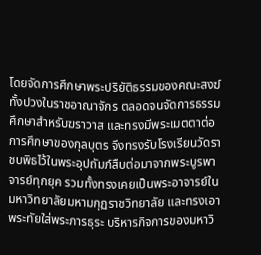โดยจัดการศึกษาพระปริยัติธรรมของคณะสงฆ์ทั้งปวงในราชอาณาจักร ตลอดจนจัดการธรรมศึกษาสำหรับฆราวาส และทรงมีพระเมตตาต่อการศึกษาของกุลบุตร จึงทรงรับโรงเรียนวัดราชบพิธไว้ในพระอุปถัมภ์สืบต่อมาจากพระบูรพาจารย์ทุกยุค รวมทั้งทรงเคยเป็นพระอาจารย์ในมหาวิทยาลัยมหามกุฏราชวิทยาลัย และทรงเอาพระทัยใส่พระภารธุระ บริหารกิจการของมหาวิ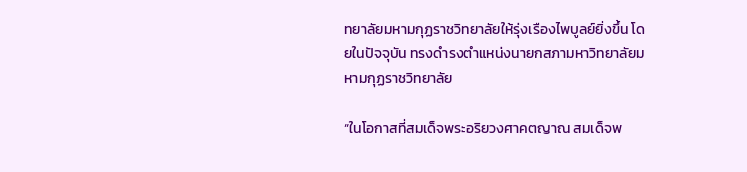ทยาลัยมหามกุฏราชวิทยาลัยให้รุ่งเรืองไพบูลย์ยิ่งขึ้น โดยในปัจจุบัน ทรงดำรงตำแหน่งนายกสภามหาวิทยาลัยมหามกุฏราชวิทยาลัย

“ในโอกาสที่สมเด็จพระอริยวงศาคตญาณ สมเด็จพ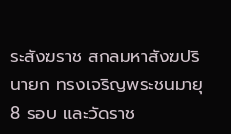ระสังฆราช สกลมหาสังฆปรินายก ทรงเจริญพระชนมายุ 8 รอบ และวัดราช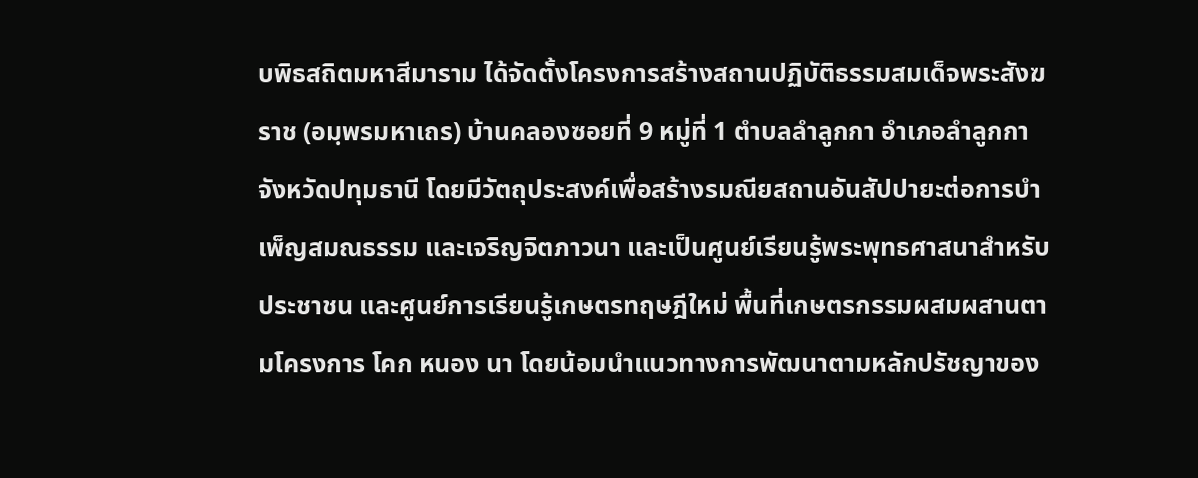บพิธสถิตมหาสีมาราม ได้จัดตั้งโครงการสร้างสถานปฏิบัติธรรมสมเด็จพระสังฆราช (อมฺพรมหาเถร) บ้านคลองซอยที่ 9 หมู่ที่ 1 ตำบลลำลูกกา อำเภอลำลูกกา จังหวัดปทุมธานี โดยมีวัตถุประสงค์เพื่อสร้างรมณียสถานอันสัปปายะต่อการบำเพ็ญสมณธรรม และเจริญจิตภาวนา และเป็นศูนย์เรียนรู้พระพุทธศาสนาสำหรับประชาชน และศูนย์การเรียนรู้เกษตรทฤษฎีใหม่ พื้นที่เกษตรกรรมผสมผสานตามโครงการ โคก หนอง นา โดยน้อมนำแนวทางการพัฒนาตามหลักปรัชญาของ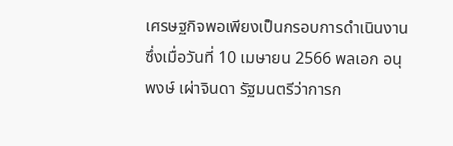เศรษฐกิจพอเพียงเป็นกรอบการดำเนินงาน ซึ่งเมื่อวันที่ 10 เมษายน 2566 พลเอก อนุพงษ์ เผ่าจินดา รัฐมนตรีว่าการก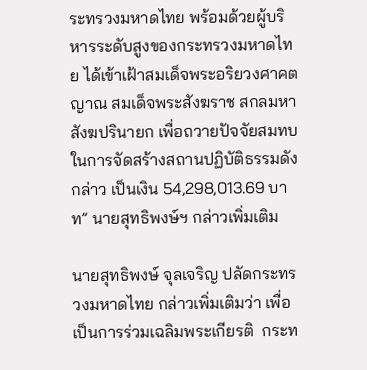ระทรวงมหาดไทย พร้อมด้วยผู้บริหารระดับสูงของกระทรวงมหาดไทย ได้เข้าเฝ้าสมเด็จพระอริยวงศาคตญาณ สมเด็จพระสังฆราช สกลมหาสังฆปรินายก เพื่อถวายปัจจัยสมทบในการจัดสร้างสถานปฏิบัติธรรมดังกล่าว เป็นเงิน 54,298,013.69 บาท” นายสุทธิพงษ์ฯ กล่าวเพิ่มเติม

นายสุทธิพงษ์ จุลเจริญ ปลัดกระทรวงมหาดไทย กล่าวเพิ่มเติมว่า เพื่อเป็นการร่วมเฉลิมพระเกียรติ  กระท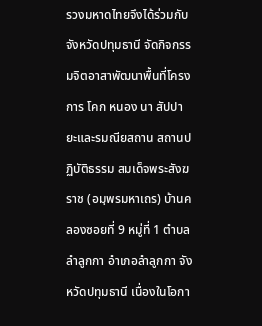รวงมหาดไทยจึงได้ร่วมกับจังหวัดปทุมธานี จัดกิจกรรมจิตอาสาพัฒนาพื้นที่โครงการ โคก หนอง นา สัปปายะและรมณียสถาน สถานปฏิบัติธรรม สมเด็จพระสังฆราช (อมฺพรมหาเถร) บ้านคลองซอยที่ 9 หมู่ที่ 1 ตำบลลำลูกกา อำเภอลำลูกกา จังหวัดปทุมธานี เนื่องในโอกา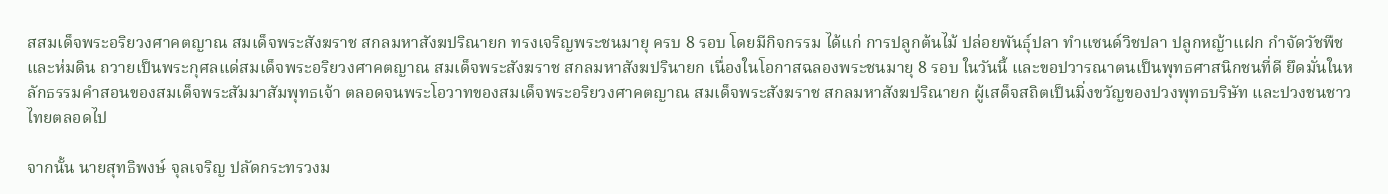สสมเด็จพระอริยวงศาคตญาณ สมเด็จพระสังฆราช สกลมหาสังฆปริณายก ทรงเจริญพระชนมายุ ครบ 8 รอบ โดยมีกิจกรรม ได้แก่ การปลูกต้นไม้ ปล่อยพันธุ์ปลา ทำแซนด์วิชปลา ปลูกหญ้าแฝก กำจัดวัชพืช และห่มดิน ถวายเป็นพระกุศลแด่สมเด็จพระอริยวงศาคตญาณ สมเด็จพระสังฆราช สกลมหาสังฆปรินายก เนื่องในโอกาสฉลองพระชนมายุ 8 รอบ ในวันนี้ และขอปวารณาตนเป็นพุทธศาสนิกชนที่ดี ยึดมั่นในหลักธรรมคำสอนของสมเด็จพระสัมมาสัมพุทธเจ้า ตลอดจนพระโอวาทของสมเด็จพระอริยวงศาคตญาณ สมเด็จพระสังฆราช สกลมหาสังฆปริณายก ผู้เสด็จสถิตเป็นมิ่งขวัญของปวงพุทธบริษัท และปวงชนชาวไทยตลอดไป

จากนั้น นายสุทธิพงษ์ จุลเจริญ ปลัดกระทรวงม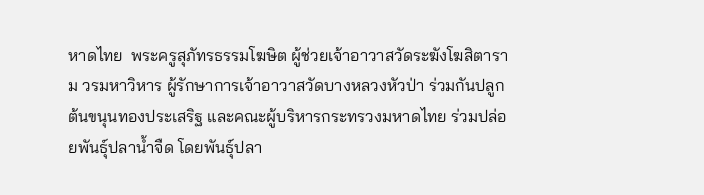หาดไทย  พระครูสุภัทรธรรมโฆษิต ผู้ช่วยเจ้าอาวาสวัดระฆังโฆสิตาราม วรมหาวิหาร ผู้รักษาการเจ้าอาวาสวัดบางหลวงหัวป่า ร่วมกันปลูกต้นขนุนทองประเสริฐ และคณะผู้บริหารกระทรวงมหาดไทย ร่วมปล่อยพันธุ์ปลาน้ำจืด โดยพันธุ์ปลา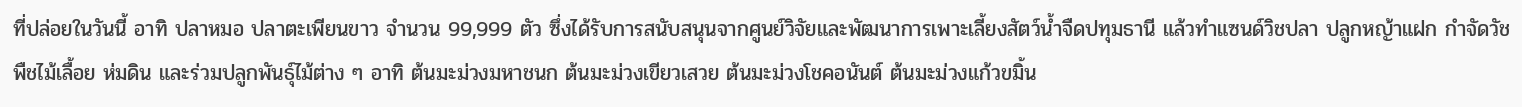ที่ปล่อยในวันนี้ อาทิ ปลาหมอ ปลาตะเพียนขาว จำนวน 99,999 ตัว ซึ่งได้รับการสนับสนุนจากศูนย์วิจัยและพัฒนาการเพาะเลี้ยงสัตว์น้ำจืดปทุมธานี แล้วทำแซนด์วิชปลา ปลูกหญ้าแฝก กำจัดวัชพืชไม้เลื้อย ห่มดิน และร่วมปลูกพันธุ์ไม้ต่าง ๆ อาทิ ต้นมะม่วงมหาชนก ต้นมะม่วงเขียวเสวย ต้นมะม่วงโชคอนันต์ ต้นมะม่วงแก้วขมิ้น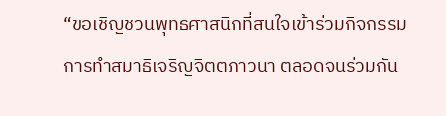“ขอเชิญชวนพุทธศาสนิกที่สนใจเข้าร่วมกิจกรรมการทำสมาธิเจริญจิตตภาวนา ตลอดจนร่วมกัน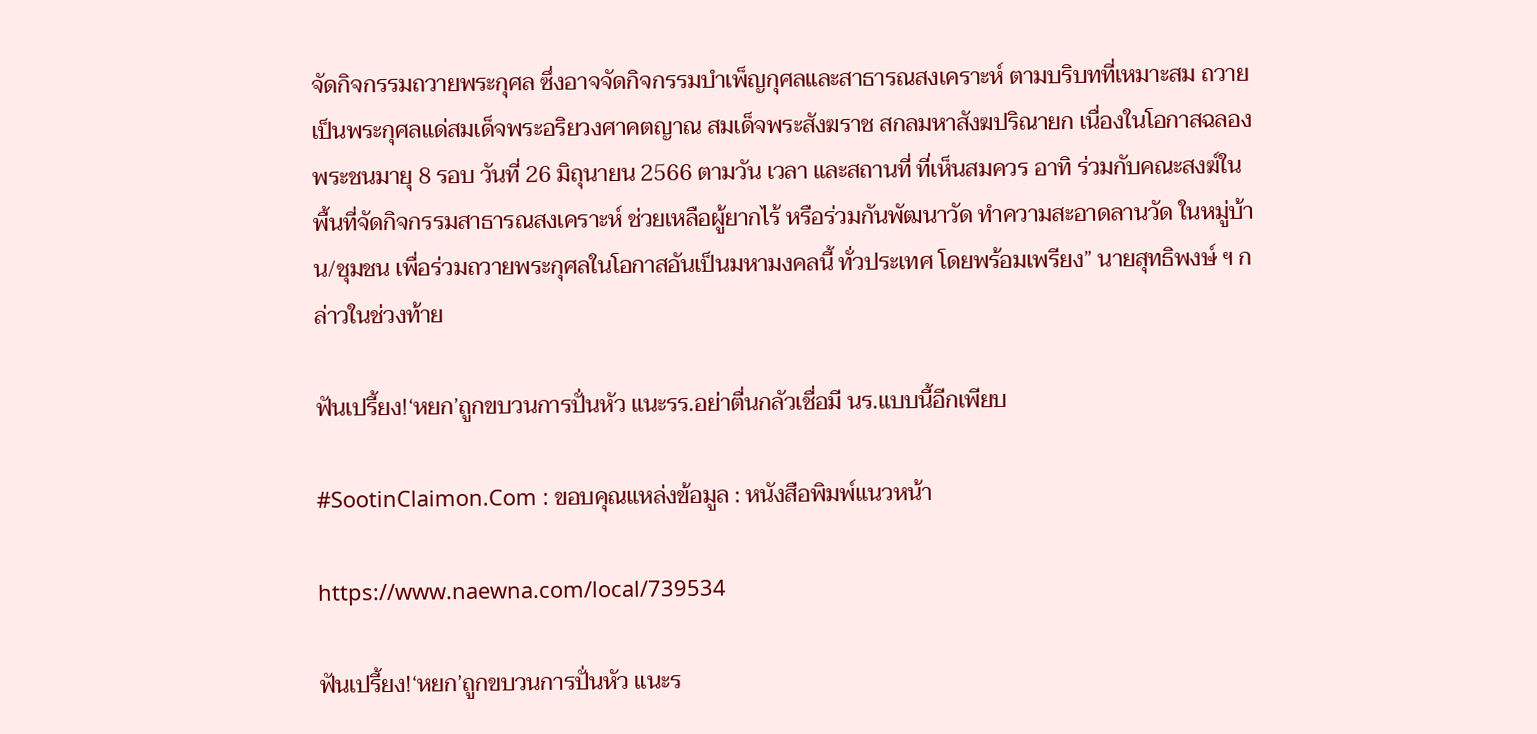จัดกิจกรรมถวายพระกุศล ซึ่งอาจจัดกิจกรรมบำเพ็ญกุศลและสาธารณสงเคราะห์ ตามบริบทที่เหมาะสม ถวายเป็นพระกุศลแด่สมเด็จพระอริยวงศาคตญาณ สมเด็จพระสังฆราช สกลมหาสังฆปริณายก เนื่องในโอกาสฉลองพระชนมายุ 8 รอบ วันที่ 26 มิถุนายน 2566 ตามวัน เวลา และสถานที่ ที่เห็นสมควร อาทิ ร่วมกับคณะสงฆ์ในพื้นที่จัดกิจกรรมสาธารณสงเคราะห์ ช่วยเหลือผู้ยากไร้ หรือร่วมกันพัฒนาวัด ทำความสะอาดลานวัด ในหมู่บ้าน/ชุมชน เพื่อร่วมถวายพระกุศลในโอกาสอันเป็นมหามงคลนี้ ทั่วประเทศ โดยพร้อมเพรียง” นายสุทธิพงษ์ ฯ กล่าวในช่วงท้าย

ฟันเปรี้ยง!‘หยก’ถูกขบวนการปั่นหัว แนะรร.อย่าตื่นกลัวเชื่อมี นร.แบบนี้อีกเพียบ

#SootinClaimon.Com : ขอบคุณแหล่งข้อมูล : หนังสือพิมพ์แนวหน้า

https://www.naewna.com/local/739534

ฟันเปรี้ยง!‘หยก’ถูกขบวนการปั่นหัว แนะร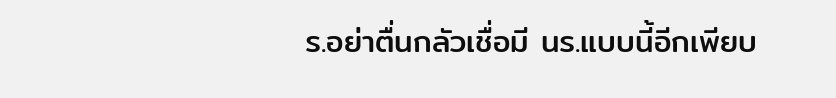ร.อย่าตื่นกลัวเชื่อมี นร.แบบนี้อีกเพียบ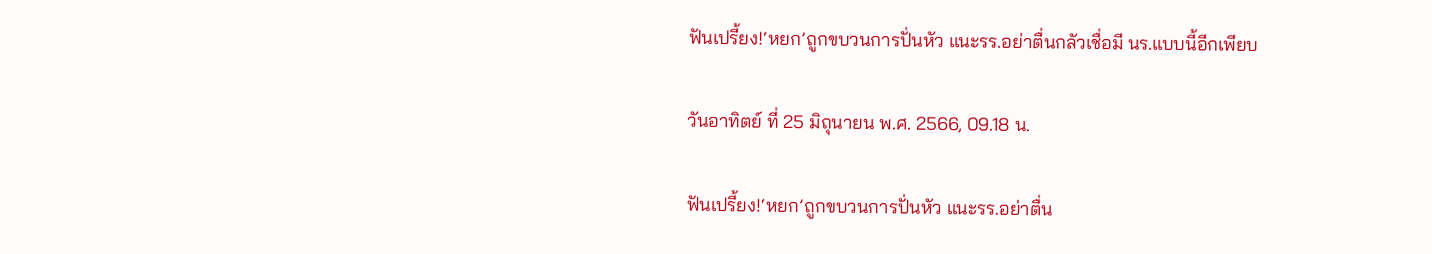ฟันเปรี้ยง!‘หยก’ถูกขบวนการปั่นหัว แนะรร.อย่าตื่นกลัวเชื่อมี นร.แบบนี้อีกเพียบ

วันอาทิตย์ ที่ 25 มิถุนายน พ.ศ. 2566, 09.18 น.

ฟันเปรี้ยง!‘หยก’ถูกขบวนการปั่นหัว แนะรร.อย่าตื่น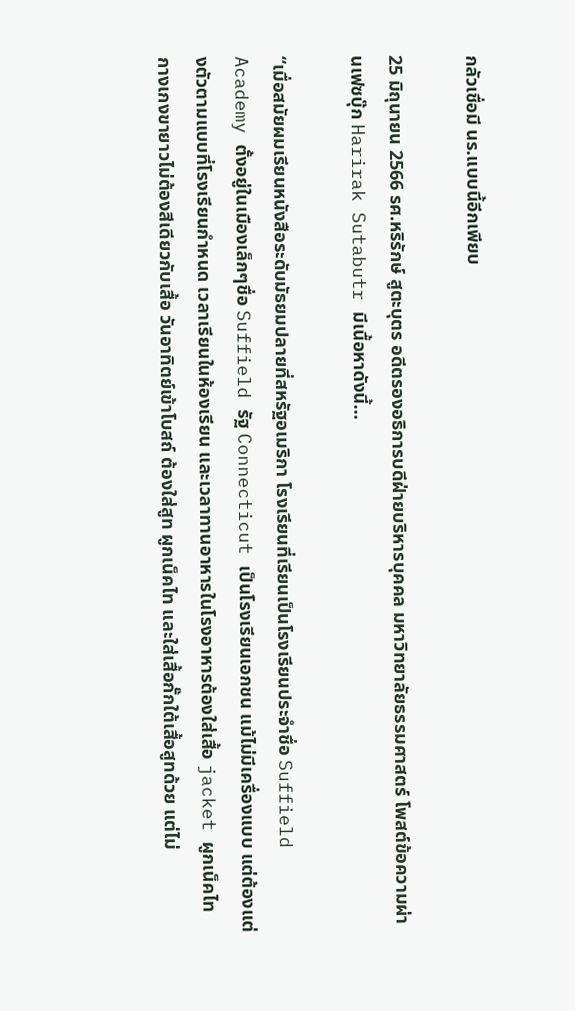กลัวเชื่อมี นร.แบบนี้อีกเพียบ

25 มิถุนายน 2566 รศ.หริรักษ์ สูตะบุตร อดีตรองอธิการบดีฝ่ายบริหารบุคคล มหาวิทยาลัยธรรมศาสตร์ โพสต์ข้อความผ่านเฟซบุ๊ก Harirak Sutabutr มีเนื้อหาดังนี้…

“เมื่อสมัยผมเรียนหนังสือระดับมัธยมปลายที่สหรัฐอเมริกา โรงเรียนที่เรียนเป็นโรงเรียนประจำชื่อ Suffield Academy ตั้งอยู่ในเมืองเล็กๆชื่อ Suffield รัฐ Connecticut เป็นโรงเรียนเอกชน แม้ไม่มีเครื่องแบบ แต่ต้องแต่งตัวตามแบบที่โรงเรียนกำหนด เวลาเรียนในห้องเรียน และเวลาทานอาหารในโรงอาหารต้องใส่เสื้อ jacket ผูกเน็คไท กางเกงขายาวไม่ต้องสีเดียวกับเสื้อ วันอาทิตย์เข้าโบสถ์ ต้องใส่สูท ผูกเน็คไท และใส่เสื้อกั๊กใต้เสื้อสูทด้วย แต่ไม่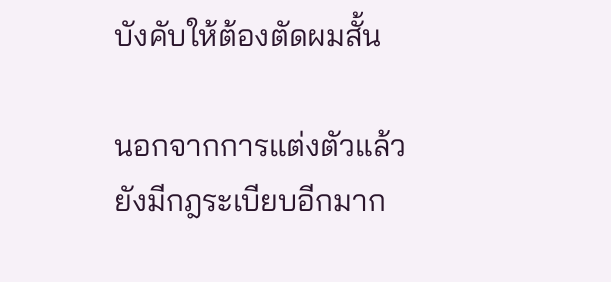บังคับให้ต้องตัดผมสั้น

นอกจากการแต่งตัวแล้ว ยังมีกฎระเบียบอีกมาก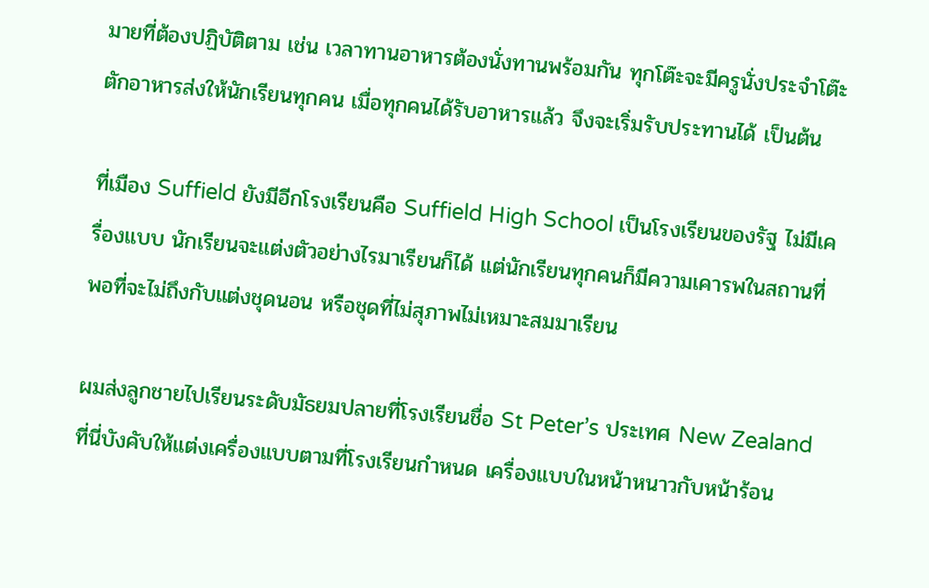มายที่ต้องปฏิบัติตาม เช่น เวลาทานอาหารต้องนั่งทานพร้อมกัน ทุกโต๊ะจะมีครูนั่งประจำโต๊ะ ตักอาหารส่งให้นักเรียนทุกคน เมื่อทุกคนได้รับอาหารแล้ว จึงจะเริ่มรับประทานได้ เป็นต้น

ที่เมือง Suffield ยังมีอีกโรงเรียนคือ Suffield High School เป็นโรงเรียนของรัฐ ไม่มีเครื่องแบบ นักเรียนจะแต่งตัวอย่างไรมาเรียนก็ได้ แต่นักเรียนทุกคนก็มีความเคารพในสถานที่พอที่จะไม่ถึงกับแต่งชุดนอน หรือชุดที่ไม่สุภาพไม่เหมาะสมมาเรียน

ผมส่งลูกชายไปเรียนระดับมัธยมปลายที่โรงเรียนชื่อ St Peter’s ประเทศ New Zealand ที่นี่บังคับให้แต่งเครื่องแบบตามที่โรงเรียนกำหนด เครื่องแบบในหน้าหนาวกับหน้าร้อน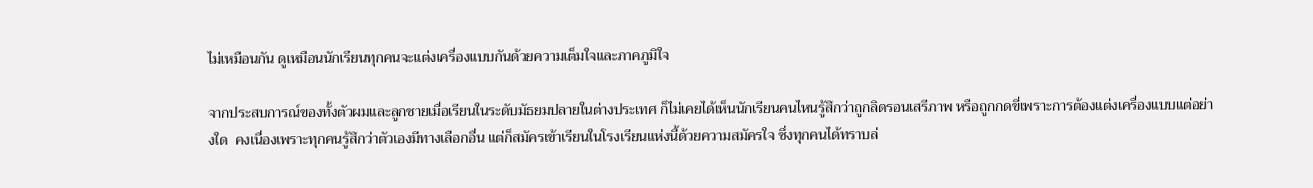ไม่เหมือนกัน ดูเหมือนนักเรียนทุกคนจะแต่งเครื่องแบบกันด้วยความเต็มใจและภาคภูมิใจ

จากประสบการณ์ของทั้งตัวผมและลูกชายเมื่อเรียนในระดับมัธยมปลายในต่างประเทศ ก็ไม่เคยได้เห็นนักเรียนคนไหนรู้สึกว่าถูกลิดรอนเสรีภาพ หรือถูกกดขี่เพราะการต้องแต่งเครื่องแบบแต่อย่างใด  คงเนื่องเพราะทุกคนรู้สึกว่าตัวเองมีทางเลือกอื่น แต่ก็สมัครเข้าเรียนในโรงเรียนแห่งนี้ด้วยความสมัครใจ ซึ่งทุกคนได้ทราบล่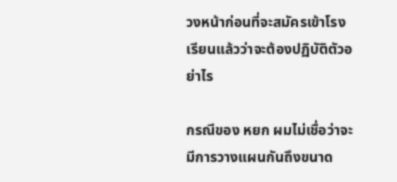วงหน้าก่อนที่จะสมัครเข้าโรงเรียนแล้วว่าจะต้องปฏิบัติตัวอย่าไร

กรณีของ หยก ผมไม่เชื่อว่าจะมีการวางแผนกันถึงขนาด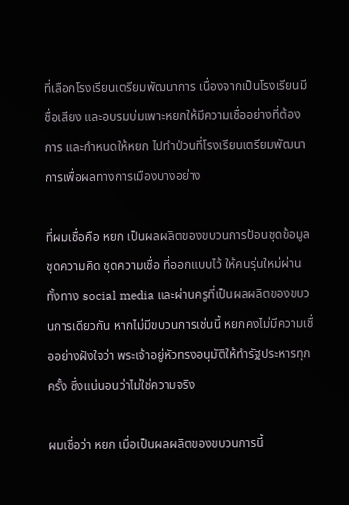ที่เลือกโรงเรียนเตรียมพัฒนาการ เนื่องจากเป็นโรงเรียนมีชื่อเสียง และอบรมบ่มเพาะหยกให้มีความเชื่ออย่างที่ต้องการ และกำหนดให้หยก ไปทำป่วนที่โรงเรียนเตรียมพัฒนาการเพื่อผลทางการเมืองบางอย่าง

ที่ผมเชื่อคือ หยก เป็นผลผลิตของขบวนการป้อนชุดข้อมูล ชุดความคิด ชุดความเชื่อ ที่ออกแบบไว้ ให้คนรุ่นใหม่ผ่านทั้งทาง social media และผ่านครูที่เป็นผลผลิตของขบวนการเดียวกัน หากไม่มีขบวนการเช่นนี้ หยกคงไม่มีความเชื่ออย่างฝังใจว่า พระเจ้าอยู่หัวทรงอนุมัติให้ทำรัฐประหารทุกครั้ง ซึ่งแน่นอนว่าไม่ใช่ความจริง

ผมเชื่อว่า หยก เมื่อเป็นผลผลิตของขบวนการนี้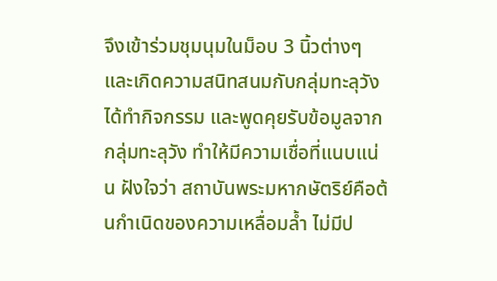จึงเข้าร่วมชุมนุมในม็อบ 3 นิ้วต่างๆ และเกิดความสนิทสนมกับกลุ่มทะลุวัง ได้ทำกิจกรรม และพูดคุยรับข้อมูลจากกลุ่มทะลุวัง ทำให้มีความเชื่อที่แนบแน่น ฝังใจว่า สถาบันพระมหากษัตริย์คือต้นกำเนิดของความเหลื่อมล้ำ ไม่มีป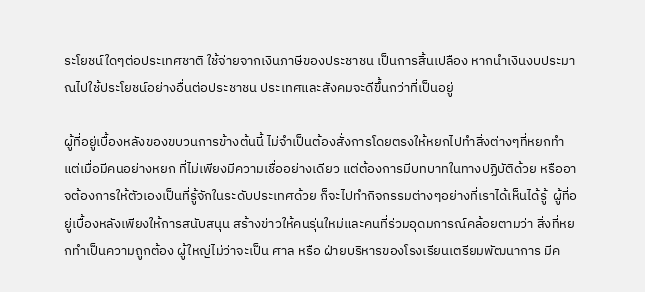ระโยชน์ใดๆต่อประเทศชาติ ใช้จ่ายจากเงินภาษีของประชาชน เป็นการสิ้นเปลือง หากนำเงินงบประมาณไปใช้ประโยชน์อย่างอื่นต่อประชาชน ประเทศและสังคมจะดีขึ้นกว่าที่เป็นอยู่

ผู้ที่อยู่เบื้องหลังของขบวนการข้างต้นนี้ ไม่จำเป็นต้องสั่งการโดยตรงให้หยกไปทำสิ่งต่างๆที่หยกทำ แต่เมื่อมีคนอย่างหยก ที่ไม่เพียงมีความเชื่ออย่างเดียว แต่ต้องการมีบทบาทในทางปฏิบัติด้วย หรืออาจต้องการให้ตัวเองเป็นที่รู้จักในระดับประเทศด้วย ก็จะไปทำกิจกรรมต่างๆอย่างที่เราได้เห็นได้รู้  ผู้ที่อยู่เบื้องหลังเพียงให้การสนับสนุน สร้างข่าวให้คนรุ่นใหม่และคนที่ร่วมอุดมการณ์คล้อยตามว่า สิ่งที่หยกทำเป็นความถูกต้อง ผู้ใหญ่ไม่ว่าจะเป็น ศาล หรือ ฝ่ายบริหารของโรงเรียนเตรียมพัฒนาการ มีค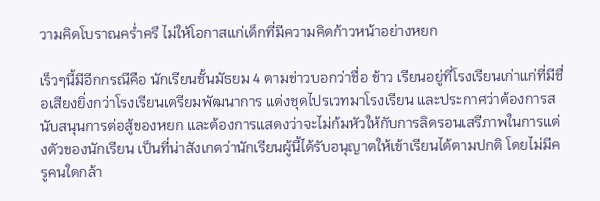วามคิดโบราณคร่ำครึ ไม่ให้โอกาสแก่เด็กที่มีความคิดก้าวหน้าอย่างหยก

เร็วๆนี้มีอีกกรณีคือ นักเรียนชั้นมัธยม 4 ตามข่าวบอกว่าชื่อ ข้าว เรียนอยู่ที่โรงเรียนเก่าแก่ที่มีชื่อเสียงยิ่งกว่าโรงเรียนเตรียมพัฒนาการ แต่งชุดไปรเวทมาโรงเรียน และประกาศว่าต้องการสนับสนุนการต่อสู้ของหยก และต้องการแสดงว่าจะไม่ก้มหัวให้กับการลิดรอนเสรีภาพในการแต่งตัวของนักเรียน เป็นที่น่าสังเกตว่านักเรียนผู้นี้ได้รับอนุญาตให้เข้าเรียนได้ตามปกติ โดยไม่มีครูคนใดกล้า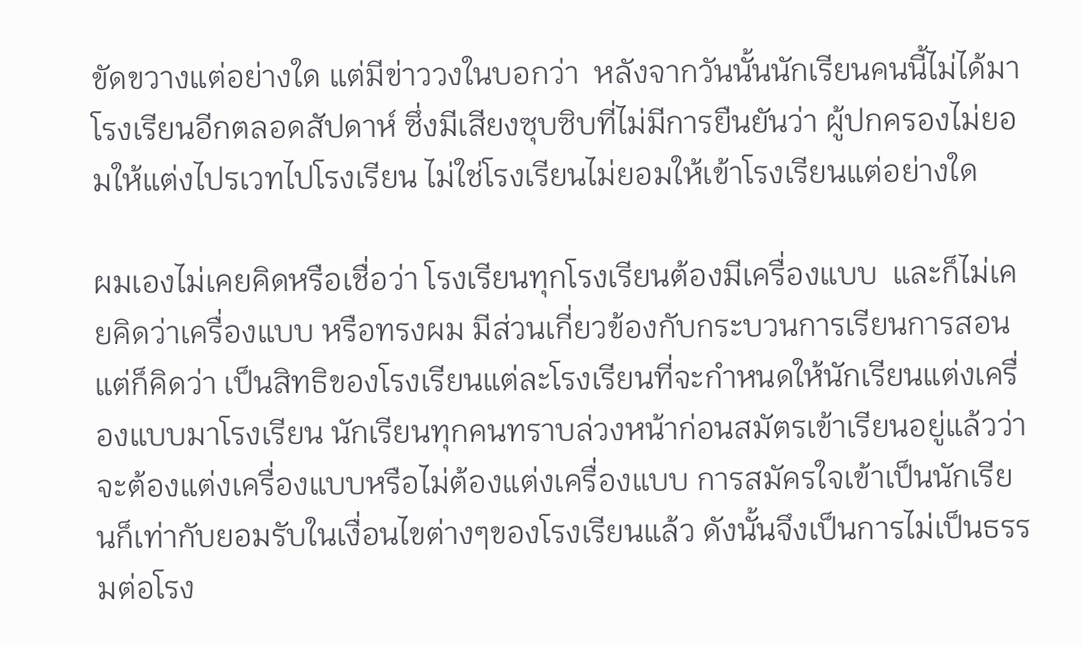ขัดขวางแต่อย่างใด แต่มีข่าววงในบอกว่า  หลังจากวันนั้นนักเรียนคนนี้ไม่ได้มาโรงเรียนอีกตลอดสัปดาห์ ซึ่งมีเสียงซุบซิบที่ไม่มีการยืนยันว่า ผู้ปกครองไม่ยอมให้แต่งไปรเวทไปโรงเรียน ไม่ใช่โรงเรียนไม่ยอมให้เข้าโรงเรียนแต่อย่างใด

ผมเองไม่เคยคิดหรือเชื่อว่า โรงเรียนทุกโรงเรียนต้องมีเครื่องแบบ  และก็ไม่เคยคิดว่าเครื่องแบบ หรือทรงผม มีส่วนเกี่ยวข้องกับกระบวนการเรียนการสอน แต่ก็คิดว่า เป็นสิทธิของโรงเรียนแต่ละโรงเรียนที่จะกำหนดให้นักเรียนแต่งเครื่องแบบมาโรงเรียน นักเรียนทุกคนทราบล่วงหน้าก่อนสมัตรเข้าเรียนอยู่แล้วว่าจะต้องแต่งเครื่องแบบหรือไม่ต้องแต่งเครื่องแบบ การสมัครใจเข้าเป็นนักเรียนก็เท่ากับยอมรับในเงื่อนไขต่างๆของโรงเรียนแล้ว ดังนั้นจึงเป็นการไม่เป็นธรรมต่อโรง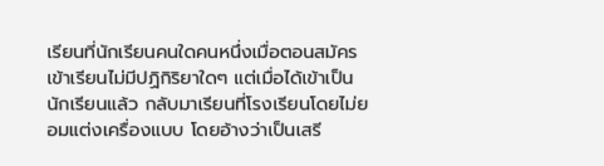เรียนที่นักเรียนคนใดคนหนึ่งเมื่อตอนสมัครเข้าเรียนไม่มีปฏิกิริยาใดๆ แต่เมื่อได้เข้าเป็นนักเรียนแล้ว กลับมาเรียนที่โรงเรียนโดยไม่ยอมแต่งเครื่องแบบ โดยอ้างว่าเป็นเสรี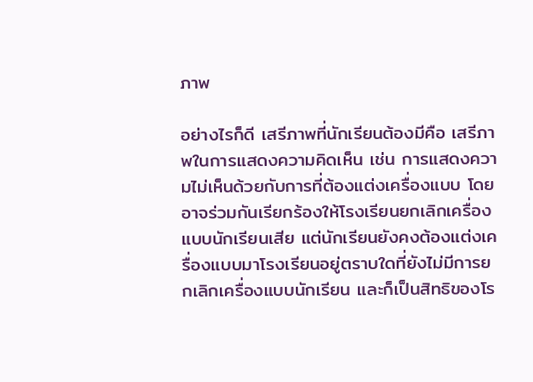ภาพ

อย่างไรก็ดี เสรีภาพที่นักเรียนต้องมีคือ เสรีภาพในการแสดงความคิดเห็น เช่น การแสดงความไม่เห็นด้วยกับการที่ต้องแต่งเครื่องแบบ โดยอาจร่วมกันเรียกร้องให้โรงเรียนยกเลิกเครื่องแบบนักเรียนเสีย แต่นักเรียนยังคงต้องแต่งเครื่องแบบมาโรงเรียนอยู่ตราบใดที่ยังไม่มีการยกเลิกเครื่องแบบนักเรียน และก็เป็นสิทธิของโร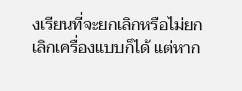งเรียนที่จะยกเลิกหรือไม่ยกเลิกเครื่องแบบก็ได้ แต่หาก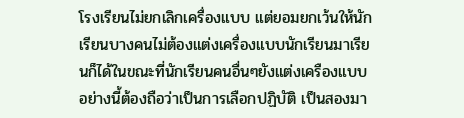โรงเรียนไม่ยกเลิกเครื่องแบบ แต่ยอมยกเว้นให้นักเรียนบางคนไม่ต้องแต่งเครื่องแบบนักเรียนมาเรียนก็ได้ในขณะที่นักเรียนคนอื่นๆยังแต่งเครืองแบบ อย่างนี้ต้องถือว่าเป็นการเลือกปฏิบัติ เป็นสองมา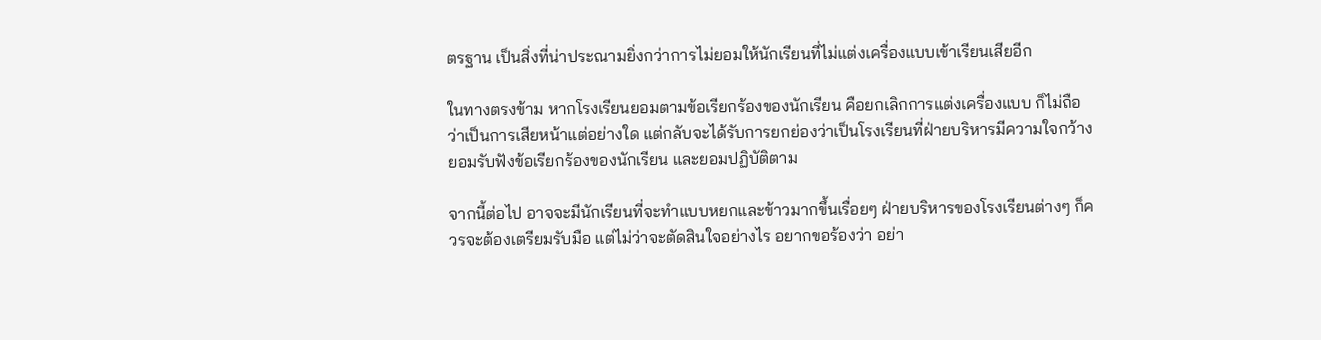ตรฐาน เป็นสิ่งที่น่าประณามยิ่งกว่าการไม่ยอมให้นักเรียนที่ไม่แต่งเครื่องแบบเข้าเรียนเสียอีก

ในทางตรงข้าม หากโรงเรียนยอมตามข้อเรียกร้องของนักเรียน คือยกเลิกการแต่งเครื่องแบบ ก็ไม่ถือว่าเป็นการเสียหน้าแต่อย่างใด แต่กลับจะได้รับการยกย่องว่าเป็นโรงเรียนที่ฝ่ายบริหารมีความใจกว้าง ยอมรับฟังข้อเรียกร้องของนักเรียน และยอมปฏิบัติตาม

จากนี้ต่อไป อาจจะมีนักเรียนที่จะทำแบบหยกและข้าวมากขึ้นเรื่อยๆ ฝ่ายบริหารของโรงเรียนต่างๆ ก็ควรจะต้องเตรียมรับมือ แต่ไม่ว่าจะตัดสินใจอย่างไร อยากขอร้องว่า อย่า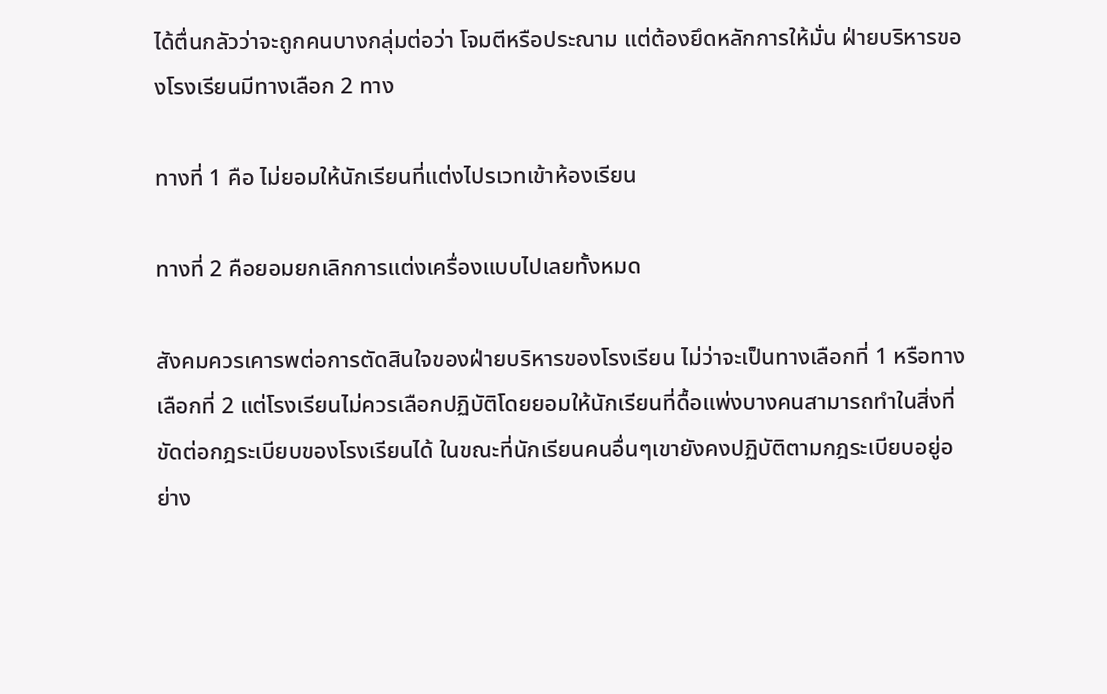ได้ตื่นกลัวว่าจะถูกคนบางกลุ่มต่อว่า โจมตีหรือประณาม แต่ต้องยึดหลักการให้มั่น ฝ่ายบริหารของโรงเรียนมีทางเลือก 2 ทาง

ทางที่ 1 คือ ไม่ยอมให้นักเรียนที่แต่งไปรเวทเข้าห้องเรียน

ทางที่ 2 คือยอมยกเลิกการแต่งเครื่องแบบไปเลยทั้งหมด

สังคมควรเคารพต่อการตัดสินใจของฝ่ายบริหารของโรงเรียน ไม่ว่าจะเป็นทางเลือกที่ 1 หรือทางเลือกที่ 2 แต่โรงเรียนไม่ควรเลือกปฏิบัติโดยยอมให้นักเรียนที่ดื้อแพ่งบางคนสามารถทำในสิ่งที่ขัดต่อกฎระเบียบของโรงเรียนได้ ในขณะที่นักเรียนคนอื่นๆเขายังคงปฏิบัติตามกฎระเบียบอยู่อย่าง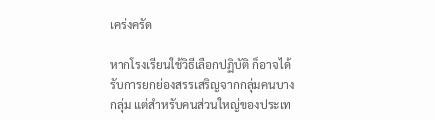เคร่งครัด

หากโรงเรียนใช้วิธีเลือกปฏิบัติ ก็อาจได้รับการยกย่องสรรเสริญจากกลุ่มคนบางกลุ่ม แต่สำหรับคนส่วนใหญ่ของประเท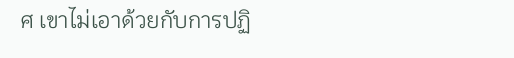ศ เขาไม่เอาด้วยกับการปฏิ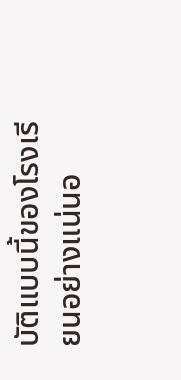บัติแบบนี้ของโรงเรียนอย่างแน่นอ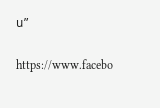น”

https://www.facebo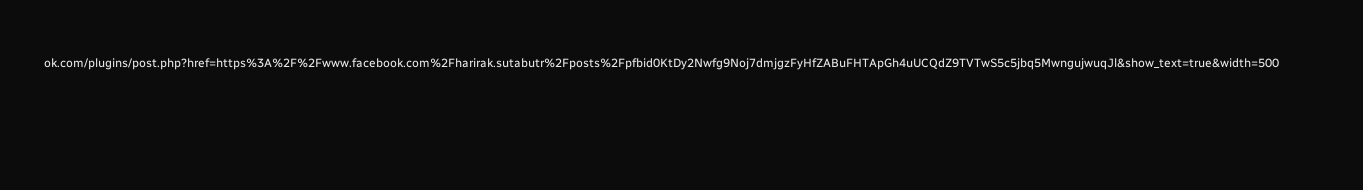ok.com/plugins/post.php?href=https%3A%2F%2Fwww.facebook.com%2Fharirak.sutabutr%2Fposts%2Fpfbid0KtDy2Nwfg9Noj7dmjgzFyHfZABuFHTApGh4uUCQdZ9TVTwS5c5jbq5MwngujwuqJl&show_text=true&width=500